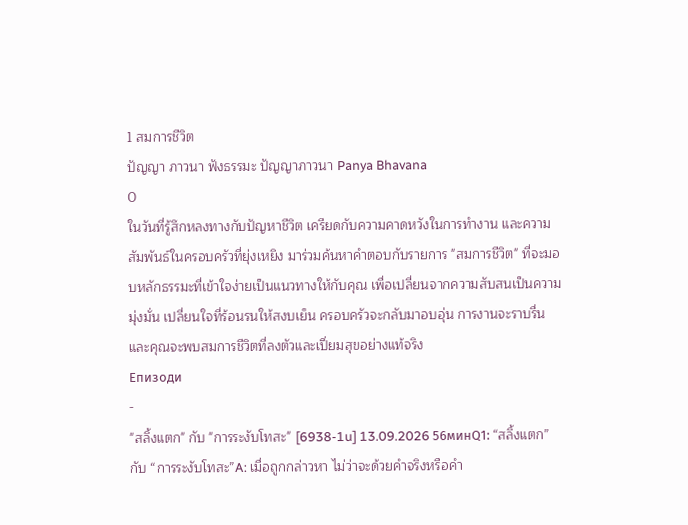1 สมการชีวิต
ปัญญา ภาวนา ฟังธรรมะ ปัญญาภาวนา Panya Bhavana
0
ในวันที่รู้สึกหลงทางกับปัญหาชีวิต เครียดกับความคาดหวังในการทำงาน และความสัมพันธ์ในครอบครัวที่ยุ่งเหยิง มาร่วมค้นหาคำตอบกับรายการ "สมการชีวิต" ที่จะมอบหลักธรรมะที่เข้าใจง่ายเป็นแนวทางให้กับคุณ เพื่อเปลี่ยนจากความสับสนเป็นความมุ่งมั่น เปลี่ยนใจที่ร้อนรนให้สงบเย็น ครอบครัวจะกลับมาอบอุ่น การงานจะราบรื่น และคุณจะพบสมการชีวิตที่ลงตัวและเปี่ยมสุขอย่างแท้จริง
Епизоди
-
"สลิ้งแตก" กับ "การระงับโทสะ" [6938-1u] 13.09.2026 56минQ1: “สลิ้งแตก” กับ “การระงับโทสะ”A: เมื่อถูกกล่าวหา ไม่ว่าจะด้วยคำจริงหรือคำ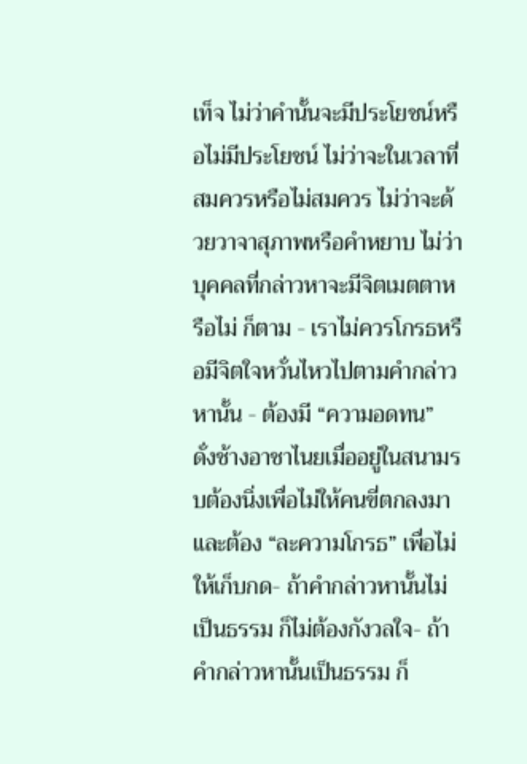เท็จ ไม่ว่าคำนั้นจะมีประโยชน์หรือไม่มีประโยชน์ ไม่ว่าจะในเวลาที่สมควรหรือไม่สมควร ไม่ว่าจะด้วยวาจาสุภาพหรือคำหยาบ ไม่ว่าบุคคลที่กล่าวหาจะมีจิตเมตตาหรือไม่ ก็ตาม - เราไม่ควรโกรธหรือมีจิตใจหวั่นไหวไปตามคำกล่าวหานั้น - ต้องมี “ความอดทน” ดั่งช้างอาชาไนยเมื่ออยู่ในสนามรบต้องนิ่งเพื่อไม่ให้คนขี่ตกลงมา และต้อง “ละความโกรธ” เพื่อไม่ให้เก็บกด- ถ้าคำกล่าวหานั้นไม่เป็นธรรม ก็ไม่ต้องกังวลใจ- ถ้าคำกล่าวหานั้นเป็นธรรม ก็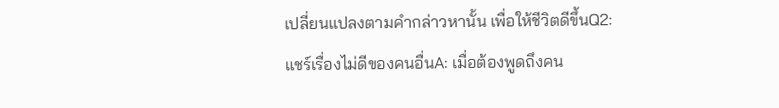เปลี่ยนแปลงตามคำกล่าวหานั้น เพื่อให้ชีวิตดีขึ้นQ2: แชร์เรื่องไม่ดีของคนอื่นA: เมื่อต้องพูดถึงคน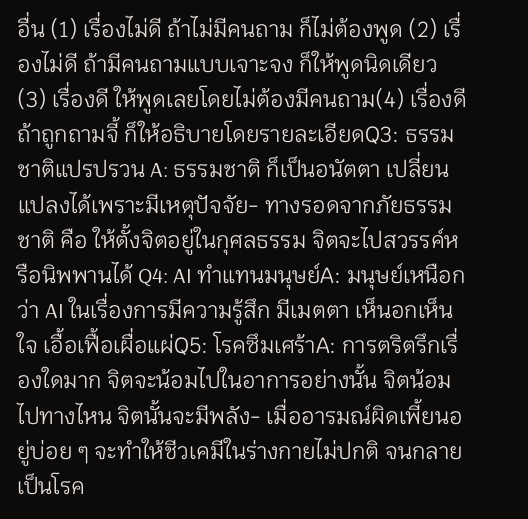อื่น (1) เรื่องไม่ดี ถ้าไม่มีคนถาม ก็ไม่ต้องพูด (2) เรื่องไม่ดี ถ้ามีคนถามแบบเจาะจง ก็ให้พูดนิดเดียว (3) เรื่องดี ให้พูดเลยโดยไม่ต้องมีคนถาม(4) เรื่องดี ถ้าถูกถามจี้ ก็ให้อธิบายโดยรายละเอียดQ3: ธรรมชาติแปรปรวน A: ธรรมชาติ ก็เป็นอนัตตา เปลี่ยนแปลงได้เพราะมีเหตุปัจจัย- ทางรอดจากภัยธรรมชาติ คือ ให้ตั้งจิตอยู่ในกุศลธรรม จิตจะไปสวรรค์หรือนิพพานได้ Q4: AI ทำแทนมนุษย์A: มนุษย์เหนือกว่า AI ในเรื่องการมีความรู้สึก มีเมตตา เห็นอกเห็นใจ เอื้อเฟื้อเผื่อแผ่Q5: โรคซึมเศร้าA: การตริตรึกเรื่องใดมาก จิตจะน้อมไปในอาการอย่างนั้น จิตน้อมไปทางไหน จิตนั้นจะมีพลัง- เมื่ออารมณ์ผิดเพี้ยนอยู่บ่อย ๆ จะทำให้ชีวเคมีในร่างกายไม่ปกติ จนกลายเป็นโรค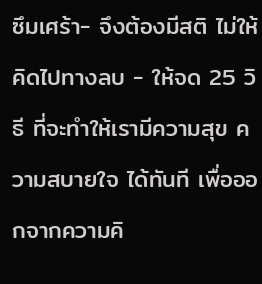ซึมเศร้า- จึงต้องมีสติ ไม่ให้คิดไปทางลบ - ให้จด 25 วิธี ที่จะทำให้เรามีความสุข ความสบายใจ ได้ทันที เพื่อออกจากความคิ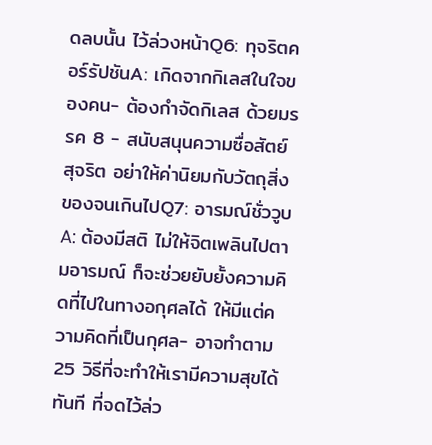ดลบนั้น ไว้ล่วงหน้าQ6: ทุจริตคอร์รัปชันA: เกิดจากกิเลสในใจของคน- ต้องกำจัดกิเลส ด้วยมรรค 8 - สนับสนุนความซื่อสัตย์สุจริต อย่าให้ค่านิยมกับวัตถุสิ่งของจนเกินไปQ7: อารมณ์ชั่ววูบA: ต้องมีสติ ไม่ให้จิตเพลินไปตามอารมณ์ ก็จะช่วยยับยั้งความคิดที่ไปในทางอกุศลได้ ให้มีแต่ความคิดที่เป็นกุศล- อาจทำตาม 25 วิธีที่จะทำให้เรามีความสุขได้ทันที ที่จดไว้ล่ว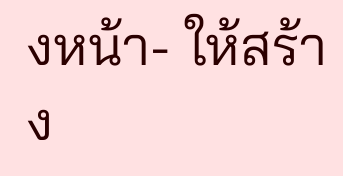งหน้า- ให้สร้าง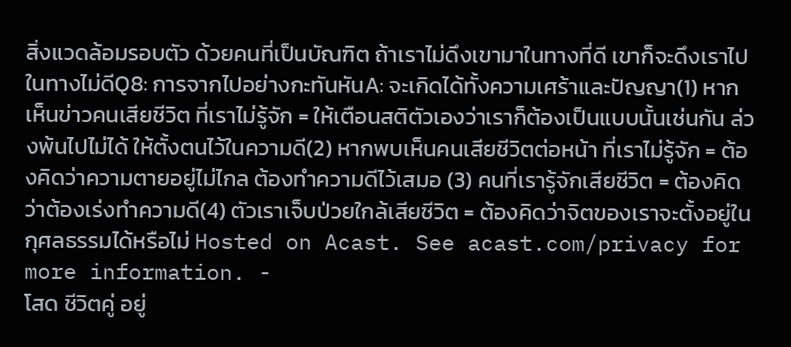สิ่งแวดล้อมรอบตัว ด้วยคนที่เป็นบัณฑิต ถ้าเราไม่ดึงเขามาในทางที่ดี เขาก็จะดึงเราไปในทางไม่ดีQ8: การจากไปอย่างกะทันหันA: จะเกิดได้ทั้งความเศร้าและปัญญา(1) หากเห็นข่าวคนเสียชีวิต ที่เราไม่รู้จัก = ให้เตือนสติตัวเองว่าเราก็ต้องเป็นแบบนั้นเช่นกัน ล่วงพ้นไปไม่ได้ ให้ตั้งตนไว้ในความดี(2) หากพบเห็นคนเสียชีวิตต่อหน้า ที่เราไม่รู้จัก = ต้องคิดว่าความตายอยู่ไม่ไกล ต้องทำความดีไว้เสมอ (3) คนที่เรารู้จักเสียชีวิต = ต้องคิดว่าต้องเร่งทำความดี(4) ตัวเราเจ็บป่วยใกล้เสียชีวิต = ต้องคิดว่าจิตของเราจะตั้งอยู่ในกุศลธรรมได้หรือไม่ Hosted on Acast. See acast.com/privacy for more information. -
โสด ชีวิตคู่ อยู่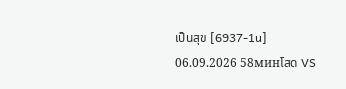เป็นสุข [6937-1u] 06.09.2026 58минโสด VS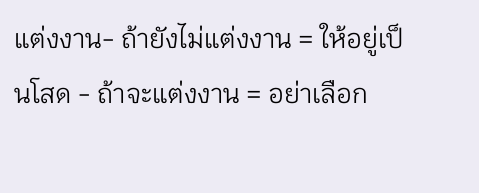แต่งงาน- ถ้ายังไม่แต่งงาน = ให้อยู่เป็นโสด - ถ้าจะแต่งงาน = อย่าเลือก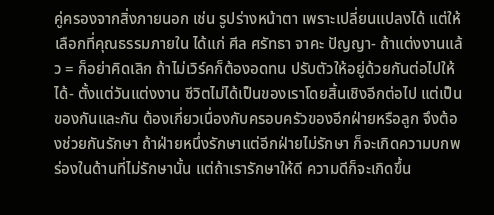คู่ครองจากสิ่งภายนอก เช่น รูปร่างหน้าตา เพราะเปลี่ยนแปลงได้ แต่ให้เลือกที่คุณธรรมภายใน ได้แก่ ศีล ศรัทธา จาคะ ปัญญา- ถ้าแต่งงานแล้ว = ก็อย่าคิดเลิก ถ้าไม่เวิร์คก็ต้องอดทน ปรับตัวให้อยู่ด้วยกันต่อไปให้ได้- ตั้งแต่วันแต่งงาน ชีวิตไม่ได้เป็นของเราโดยสิ้นเชิงอีกต่อไป แต่เป็นของกันและกัน ต้องเกี่ยวเนื่องกับครอบครัวของอีกฝ่ายหรือลูก จึงต้องช่วยกันรักษา ถ้าฝ่ายหนึ่งรักษาแต่อีกฝ่ายไม่รักษา ก็จะเกิดความบกพร่องในด้านที่ไม่รักษานั้น แต่ถ้าเรารักษาให้ดี ความดีก็จะเกิดขึ้น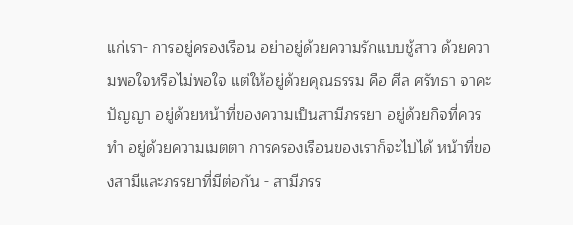แก่เรา- การอยู่ครองเรือน อย่าอยู่ด้วยความรักแบบชู้สาว ด้วยความพอใจหรือไม่พอใจ แต่ให้อยู่ด้วยคุณธรรม คือ ศีล ศรัทธา จาคะ ปัญญา อยู่ด้วยหน้าที่ของความเป็นสามีภรรยา อยู่ด้วยกิจที่ควรทำ อยู่ด้วยความเมตตา การครองเรือนของเราก็จะไปได้ หน้าที่ของสามีและภรรยาที่มีต่อกัน - สามีภรร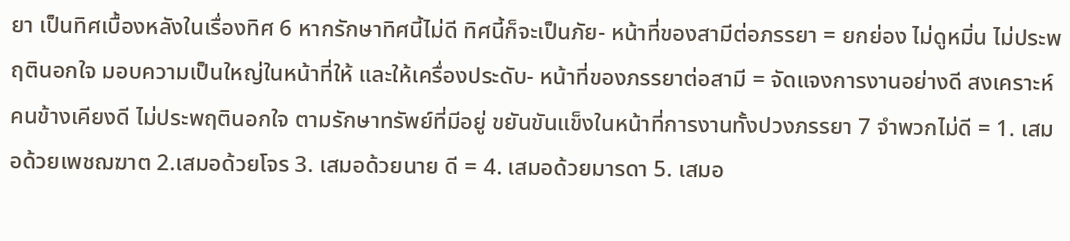ยา เป็นทิศเบื้องหลังในเรื่องทิศ 6 หากรักษาทิศนี้ไม่ดี ทิศนี้ก็จะเป็นภัย- หน้าที่ของสามีต่อภรรยา = ยกย่อง ไม่ดูหมิ่น ไม่ประพฤตินอกใจ มอบความเป็นใหญ่ในหน้าที่ให้ และให้เครื่องประดับ- หน้าที่ของภรรยาต่อสามี = จัดแจงการงานอย่างดี สงเคราะห์คนข้างเคียงดี ไม่ประพฤตินอกใจ ตามรักษาทรัพย์ที่มีอยู่ ขยันขันแข็งในหน้าที่การงานทั้งปวงภรรยา 7 จำพวกไม่ดี = 1. เสมอด้วยเพชฌฆาต 2.เสมอด้วยโจร 3. เสมอด้วยนาย ดี = 4. เสมอด้วยมารดา 5. เสมอ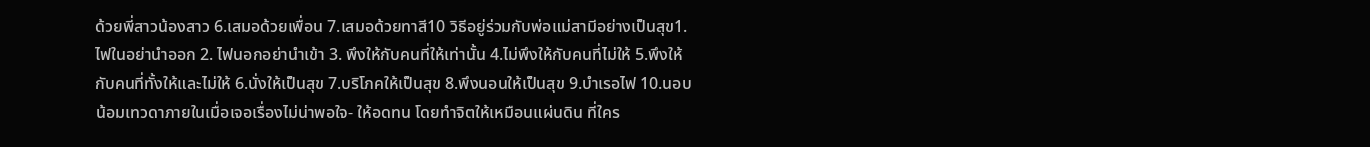ด้วยพี่สาวน้องสาว 6.เสมอด้วยเพื่อน 7.เสมอด้วยทาสี10 วิธีอยู่ร่วมกับพ่อแม่สามีอย่างเป็นสุข1.ไฟในอย่านำออก 2. ไฟนอกอย่านำเข้า 3. พึงให้กับคนที่ให้เท่านั้น 4.ไม่พึงให้กับคนที่ไม่ให้ 5.พึงให้กับคนที่ทั้งให้และไม่ให้ 6.นั่งให้เป็นสุข 7.บริโภคให้เป็นสุข 8.พึงนอนให้เป็นสุข 9.บำเรอไฟ 10.นอบน้อมเทวดาภายในเมื่อเจอเรื่องไม่น่าพอใจ- ให้อดทน โดยทำจิตให้เหมือนแผ่นดิน ที่ใคร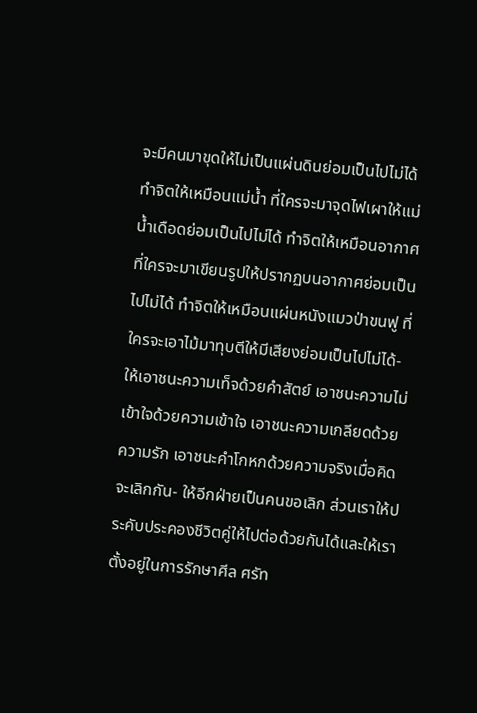จะมีคนมาขุดให้ไม่เป็นแผ่นดินย่อมเป็นไปไม่ได้ ทำจิตให้เหมือนแม่น้ำ ที่ใครจะมาจุดไฟเผาให้แม่น้ำเดือดย่อมเป็นไปไม่ได้ ทำจิตให้เหมือนอากาศ ที่ใครจะมาเขียนรูปให้ปรากฏบนอากาศย่อมเป็นไปไม่ได้ ทำจิตให้เหมือนแผ่นหนังแมวป่าขนฟู ที่ใครจะเอาไม้มาทุบตีให้มีเสียงย่อมเป็นไปไม่ได้- ให้เอาชนะความเท็จด้วยคำสัตย์ เอาชนะความไม่เข้าใจด้วยความเข้าใจ เอาชนะความเกลียดด้วยความรัก เอาชนะคำโกหกด้วยความจริงเมื่อคิดจะเลิกกัน- ให้อีกฝ่ายเป็นคนขอเลิก ส่วนเราให้ประคับประคองชีวิตคู่ให้ไปต่อด้วยกันได้และให้เราตั้งอยู่ในการรักษาศีล ศรัท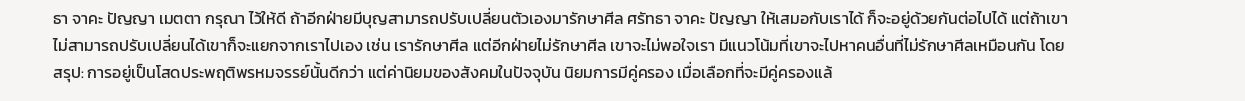ธา จาคะ ปัญญา เมตตา กรุณา ไว้ให้ดี ถ้าอีกฝ่ายมีบุญสามารถปรับเปลี่ยนตัวเองมารักษาศีล ศรัทธา จาคะ ปัญญา ให้เสมอกับเราได้ ก็จะอยู่ด้วยกันต่อไปได้ แต่ถ้าเขาไม่สามารถปรับเปลี่ยนได้เขาก็จะแยกจากเราไปเอง เช่น เรารักษาศีล แต่อีกฝ่ายไม่รักษาศีล เขาจะไม่พอใจเรา มีแนวโน้มที่เขาจะไปหาคนอื่นที่ไม่รักษาศีลเหมือนกัน โดยสรุป: การอยู่เป็นโสดประพฤติพรหมจรรย์นั้นดีกว่า แต่ค่านิยมของสังคมในปัจจุบัน นิยมการมีคู่ครอง เมื่อเลือกที่จะมีคู่ครองแล้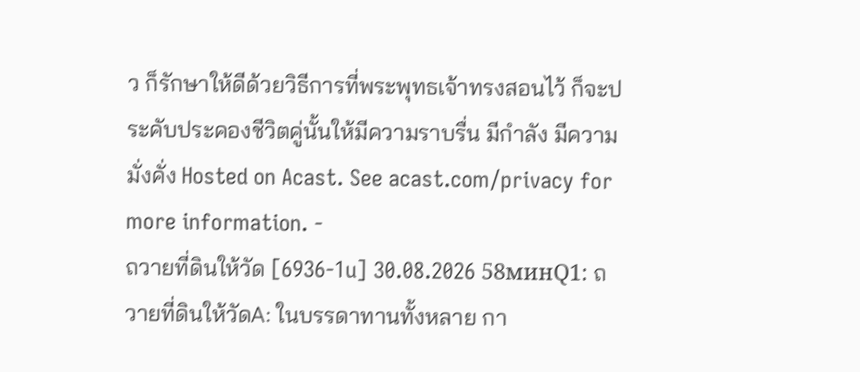ว ก็รักษาให้ดีด้วยวิธีการที่พระพุทธเจ้าทรงสอนไว้ ก็จะประคับประคองชีวิตคู่นั้นให้มีความราบรื่น มีกำลัง มีความมั่งคั่ง Hosted on Acast. See acast.com/privacy for more information. -
ถวายที่ดินให้วัด [6936-1u] 30.08.2026 58минQ1: ถวายที่ดินให้วัดA: ในบรรดาทานทั้งหลาย กา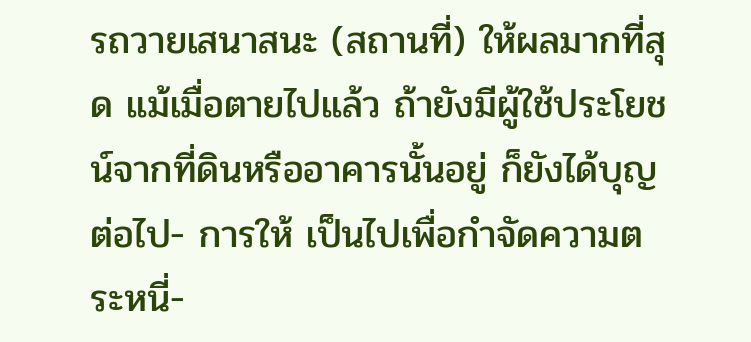รถวายเสนาสนะ (สถานที่) ให้ผลมากที่สุด แม้เมื่อตายไปแล้ว ถ้ายังมีผู้ใช้ประโยชน์จากที่ดินหรืออาคารนั้นอยู่ ก็ยังได้บุญต่อไป- การให้ เป็นไปเพื่อกำจัดความตระหนี่-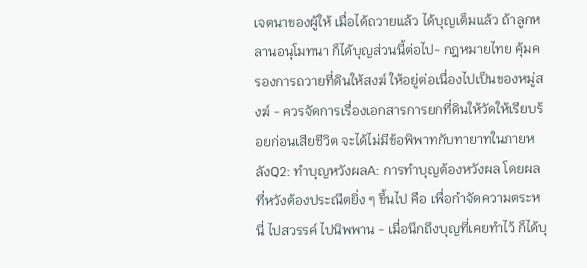เจตนาของผู้ให้ เมื่อได้ถวายแล้ว ได้บุญเต็มแล้ว ถ้าลูกหลานอนุโมทนา ก็ได้บุญส่วนนี้ต่อไป- กฎหมายไทย คุ้มครองการถวายที่ดินให้สงฆ์ ให้อยู่ต่อเนื่องไปเป็นของหมู่สงฆ์ - ควรจัดการเรื่องเอกสารการยกที่ดินให้วัดให้เรียบร้อยก่อนเสียชีวิต จะได้ไม่มีข้อพิพาทกับทายาทในภายหลังQ2: ทำบุญหวังผลA: การทำบุญต้องหวังผล โดยผลที่หวังต้องประณีตยิ่ง ๆ ขึ้นไป คือ เพื่อกำจัดความตระหนี่ ไปสวรรค์ ไปนิพพาน - เมื่อนึกถึงบุญที่เคยทำไว้ ก็ได้บุ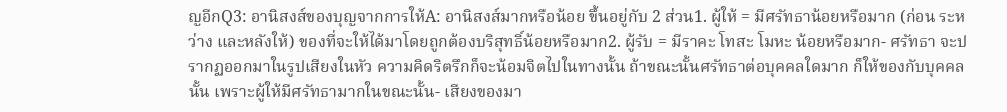ญอีกQ3: อานิสงส์ของบุญจากการให้A: อานิสงส์มากหรือน้อย ขึ้นอยู่กับ 2 ส่วน1. ผู้ให้ = มีศรัทธาน้อยหรือมาก (ก่อน ระหว่าง และหลังให้) ของที่จะให้ได้มาโดยถูกต้องบริสุทธิ์น้อยหรือมาก2. ผู้รับ = มีราคะ โทสะ โมหะ น้อยหรือมาก- ศรัทธา จะปรากฏออกมาในรูปเสียงในหัว ความคิดริตรึกก็จะน้อมจิตไปในทางนั้น ถ้าขณะนั้นศรัทธาต่อบุคคลใดมาก ก็ให้ของกับบุคคลนั้น เพราะผู้ให้มีศรัทธามากในขณะนั้น- เสียงของมา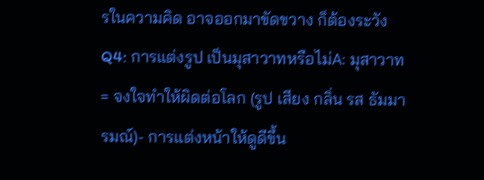รในความคิด อาจออกมาขัดขวาง ก็ต้องระวังQ4: การแต่งรูป เป็นมุสาวาทหรือไม่A: มุสาวาท = จงใจทำให้ผิดต่อโลก (รูป เสียง กลิ่น รส ธัมมารมณ์)- การแต่งหน้าให้ดูดีขึ้น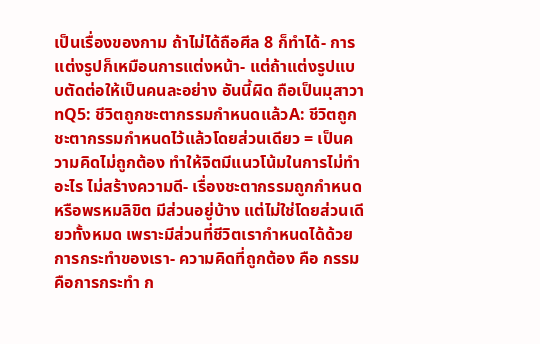เป็นเรื่องของกาม ถ้าไม่ได้ถือศีล 8 ก็ทำได้- การแต่งรูปก็เหมือนการแต่งหน้า- แต่ถ้าแต่งรูปแบบตัดต่อให้เป็นคนละอย่าง อันนี้ผิด ถือเป็นมุสาวาทQ5: ชีวิตถูกชะตากรรมกำหนดแล้วA: ชีวิตถูกชะตากรรมกำหนดไว้แล้วโดยส่วนเดียว = เป็นความคิดไม่ถูกต้อง ทำให้จิตมีแนวโน้มในการไม่ทำอะไร ไม่สร้างความดี- เรื่องชะตากรรมถูกกำหนดหรือพรหมลิขิต มีส่วนอยู่บ้าง แต่ไม่ใช่โดยส่วนเดียวทั้งหมด เพราะมีส่วนที่ชีวิตเรากำหนดได้ด้วยการกระทำของเรา- ความคิดที่ถูกต้อง คือ กรรมคือการกระทำ ก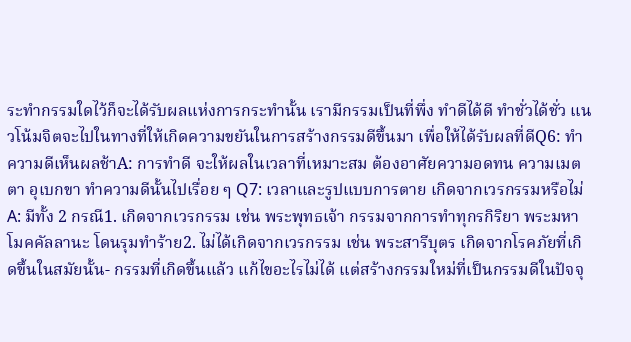ระทำกรรมใดไว้ก็จะได้รับผลแห่งการกระทำนั้น เรามีกรรมเป็นที่พึ่ง ทำดีได้ดี ทำชั่วได้ชั่ว แนวโน้มจิตจะไปในทางที่ให้เกิดความขยันในการสร้างกรรมดีขึ้นมา เพื่อให้ได้รับผลที่ดีQ6: ทำความดีเห็นผลช้าA: การทำดี จะให้ผลในเวลาที่เหมาะสม ต้องอาศัยความอดทน ความเมตตา อุเบกขา ทำความดีนั้นไปเรื่อย ๆ Q7: เวลาและรูปแบบการตาย เกิดจากเวรกรรมหรือไม่A: มีทั้ง 2 กรณี1. เกิดจากเวรกรรม เช่น พระพุทธเจ้า กรรมจากการทำทุกรกิริยา พระมหาโมคคัลลานะ โดนรุมทำร้าย2. ไม่ได้เกิดจากเวรกรรม เช่น พระสารีบุตร เกิดจากโรคภัยที่เกิดขึ้นในสมัยนั้น- กรรมที่เกิดขึ้นแล้ว แก้ไขอะไรไม่ได้ แต่สร้างกรรมใหม่ที่เป็นกรรมดีในปัจจุ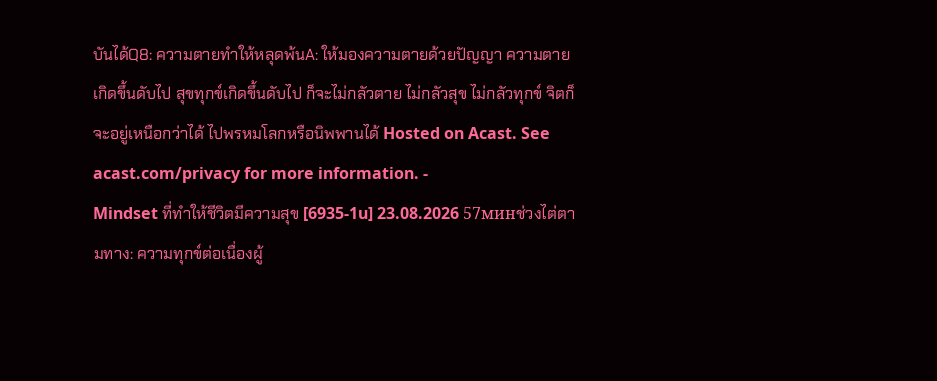บันได้Q8: ความตายทำให้หลุดพ้นA: ให้มองความตายด้วยปัญญา ความตายเกิดขึ้นดับไป สุขทุกข์เกิดขึ้นดับไป ก็จะไม่กลัวตาย ไม่กลัวสุข ไม่กลัวทุกข์ จิตก็จะอยู่เหนือกว่าได้ ไปพรหมโลกหรือนิพพานได้ Hosted on Acast. See acast.com/privacy for more information. -
Mindset ที่ทำให้ชีวิตมีความสุข [6935-1u] 23.08.2026 57минช่วงไต่ตามทาง: ความทุกข์ต่อเนื่องผู้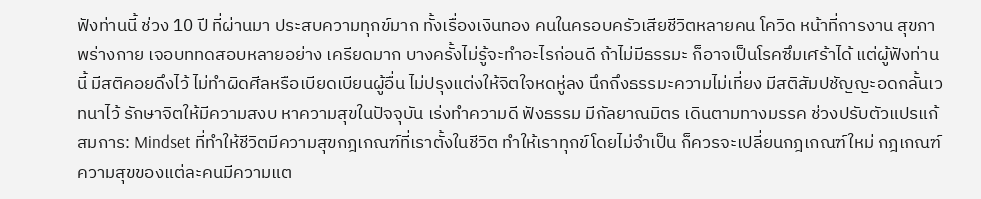ฟังท่านนี้ ช่วง 10 ปี ที่ผ่านมา ประสบความทุกข์มาก ทั้งเรื่องเงินทอง คนในครอบครัวเสียชีวิตหลายคน โควิด หน้าที่การงาน สุขภาพร่างกาย เจอบททดสอบหลายอย่าง เครียดมาก บางครั้งไม่รู้จะทำอะไรก่อนดี ถ้าไม่มีธรรมะ ก็อาจเป็นโรคซึมเศร้าได้ แต่ผู้ฟังท่านนี้ มีสติคอยดึงไว้ ไม่ทำผิดศีลหรือเบียดเบียนผู้อื่น ไม่ปรุงแต่งให้จิตใจหดหู่ลง นึกถึงธรรมะความไม่เที่ยง มีสติสัมปชัญญะอดกลั้นเวทนาไว้ รักษาจิตให้มีความสงบ หาความสุขในปัจจุบัน เร่งทำความดี ฟังธรรม มีกัลยาณมิตร เดินตามทางมรรค ช่วงปรับตัวแปรแก้สมการ: Mindset ที่ทำให้ชีวิตมีความสุขกฎเกณฑ์ที่เราตั้งในชีวิต ทำให้เราทุกข์โดยไม่จำเป็น ก็ควรจะเปลี่ยนกฎเกณฑ์ใหม่ กฎเกณฑ์ความสุขของแต่ละคนมีความแต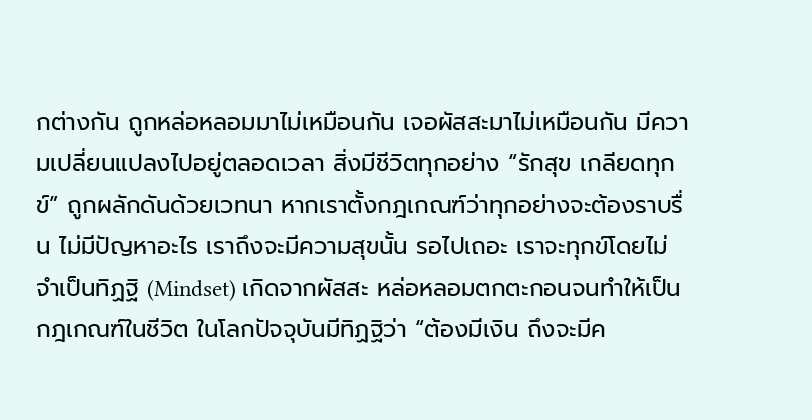กต่างกัน ถูกหล่อหลอมมาไม่เหมือนกัน เจอผัสสะมาไม่เหมือนกัน มีความเปลี่ยนแปลงไปอยู่ตลอดเวลา สิ่งมีชีวิตทุกอย่าง “รักสุข เกลียดทุกข์” ถูกผลักดันด้วยเวทนา หากเราตั้งกฎเกณฑ์ว่าทุกอย่างจะต้องราบรื่น ไม่มีปัญหาอะไร เราถึงจะมีความสุขนั้น รอไปเถอะ เราจะทุกข์โดยไม่จำเป็นทิฏฐิ (Mindset) เกิดจากผัสสะ หล่อหลอมตกตะกอนจนทำให้เป็นกฎเกณฑ์ในชีวิต ในโลกปัจจุบันมีทิฏฐิว่า “ต้องมีเงิน ถึงจะมีค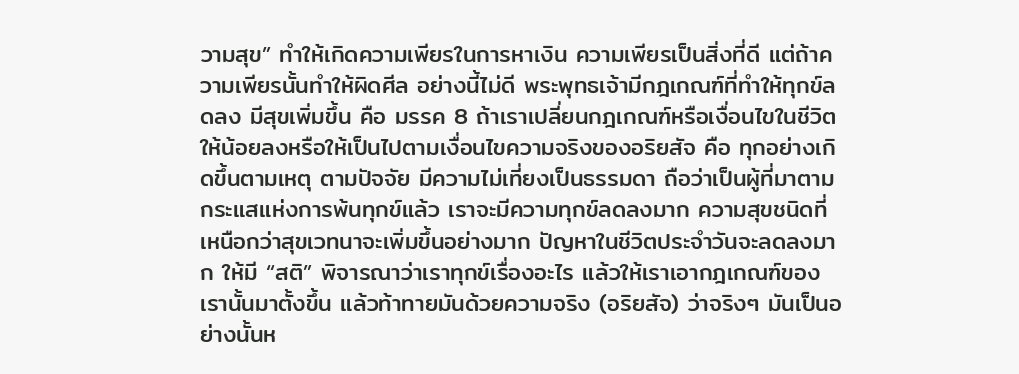วามสุข” ทำให้เกิดความเพียรในการหาเงิน ความเพียรเป็นสิ่งที่ดี แต่ถ้าความเพียรนั้นทำให้ผิดศีล อย่างนี้ไม่ดี พระพุทธเจ้ามีกฎเกณฑ์ที่ทำให้ทุกข์ลดลง มีสุขเพิ่มขึ้น คือ มรรค 8 ถ้าเราเปลี่ยนกฎเกณฑ์หรือเงื่อนไขในชีวิตให้น้อยลงหรือให้เป็นไปตามเงื่อนไขความจริงของอริยสัจ คือ ทุกอย่างเกิดขึ้นตามเหตุ ตามปัจจัย มีความไม่เที่ยงเป็นธรรมดา ถือว่าเป็นผู้ที่มาตามกระแสแห่งการพ้นทุกข์แล้ว เราจะมีความทุกข์ลดลงมาก ความสุขชนิดที่เหนือกว่าสุขเวทนาจะเพิ่มขึ้นอย่างมาก ปัญหาในชีวิตประจำวันจะลดลงมาก ให้มี “สติ” พิจารณาว่าเราทุกข์เรื่องอะไร แล้วให้เราเอากฎเกณฑ์ของเรานั้นมาตั้งขึ้น แล้วท้าทายมันด้วยความจริง (อริยสัจ) ว่าจริงๆ มันเป็นอย่างนั้นห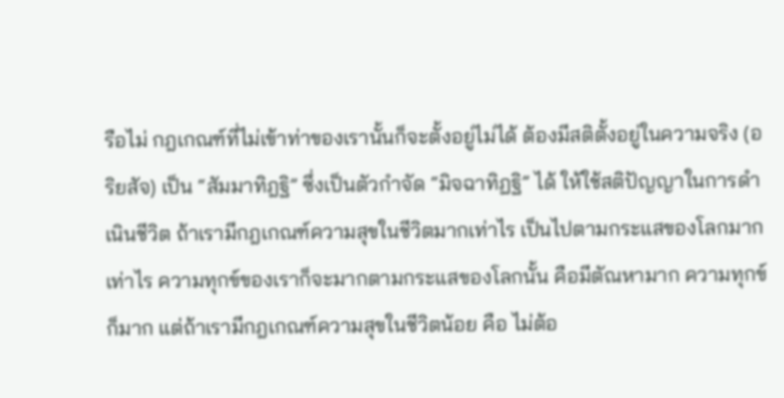รือไม่ กฎเกณฑ์ที่ไม่เข้าท่าของเรานั้นก็จะตั้งอยู่ไม่ได้ ต้องมีสติตั้งอยู่ในความจริง (อริยสัจ) เป็น “สัมมาทิฎฐิ” ซึ่งเป็นตัวกำจัด “มิจฉาทิฏฐิ” ได้ ให้ใช้สติปัญญาในการดำเนินชีวิต ถ้าเรามีกฎเกณฑ์ความสุขในชีวิตมากเท่าไร เป็นไปตามกระแสของโลกมากเท่าไร ความทุกข์ของเราก็จะมากตามกระแสของโลกนั้น คือมีตัณหามาก ความทุกข์ก็มาก แต่ถ้าเรามีกฎเกณฑ์ความสุขในชีวิตน้อย คือ ไม่ต้อ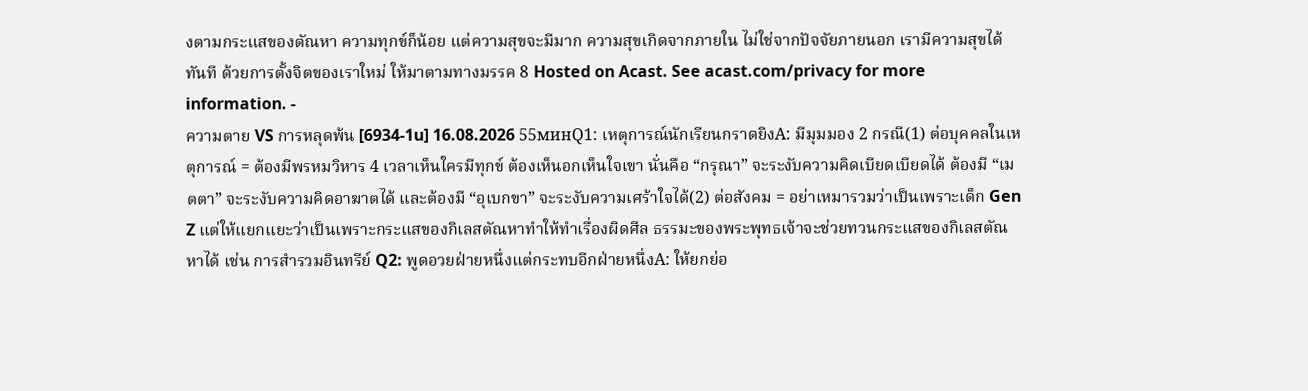งตามกระแสของตัณหา ความทุกข์ก็น้อย แต่ความสุขจะมีมาก ความสุขเกิดจากภายใน ไม่ใช่จากปัจจัยภายนอก เรามีความสุขได้ทันที ด้วยการตั้งจิตของเราใหม่ ให้มาตามทางมรรค 8 Hosted on Acast. See acast.com/privacy for more information. -
ความตาย VS การหลุดพ้น [6934-1u] 16.08.2026 55минQ1: เหตุการณ์นักเรียนกราดยิงA: มีมุมมอง 2 กรณี(1) ต่อบุคคลในเหตุการณ์ = ต้องมีพรหมวิหาร 4 เวลาเห็นใครมีทุกข์ ต้องเห็นอกเห็นใจเขา นั่นคือ “กรุณา” จะระงับความคิดเบียดเบียดได้ ต้องมี “เมตตา” จะระงับความคิดอาฆาตได้ และต้องมี “อุเบกขา” จะระงับความเศร้าใจได้(2) ต่อสังคม = อย่าเหมารวมว่าเป็นเพราะเด็ก Gen Z แต่ให้แยกแยะว่าเป็นเพราะกระแสของกิเลสตัณหาทำให้ทำเรื่องผิดศีล ธรรมะของพระพุทธเจ้าจะช่วยทวนกระแสของกิเลสตัณหาได้ เช่น การสำรวมอินทรีย์ Q2: พูดอวยฝ่ายหนึ่งแต่กระทบอีกฝ่ายหนึ่งA: ให้ยกย่อ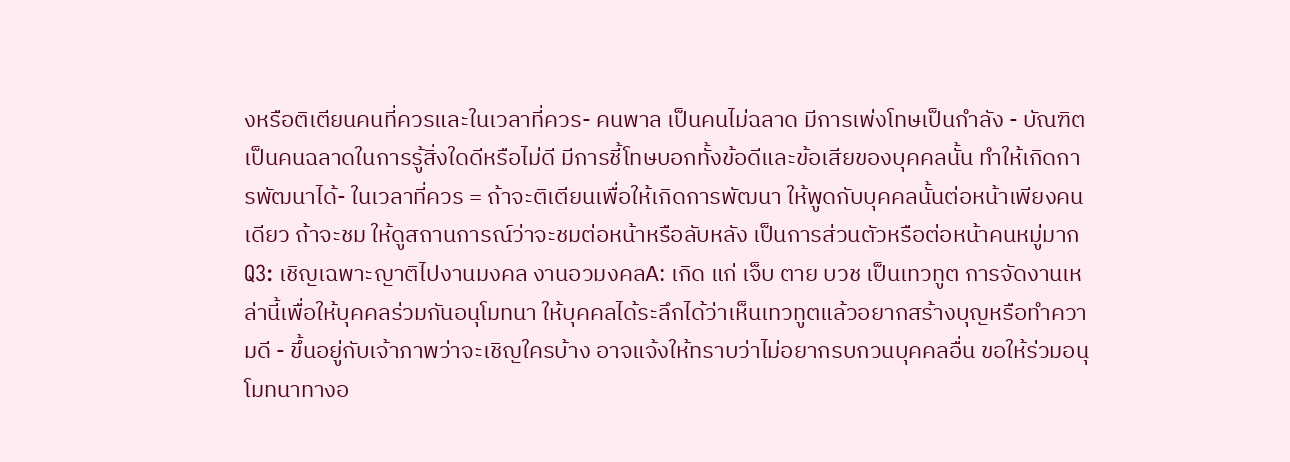งหรือติเตียนคนที่ควรและในเวลาที่ควร- คนพาล เป็นคนไม่ฉลาด มีการเพ่งโทษเป็นกำลัง - บัณฑิต เป็นคนฉลาดในการรู้สิ่งใดดีหรือไม่ดี มีการชี้โทษบอกทั้งข้อดีและข้อเสียของบุคคลนั้น ทำให้เกิดการพัฒนาได้- ในเวลาที่ควร = ถ้าจะติเตียนเพื่อให้เกิดการพัฒนา ให้พูดกับบุคคลนั้นต่อหน้าเพียงคนเดียว ถ้าจะชม ให้ดูสถานการณ์ว่าจะชมต่อหน้าหรือลับหลัง เป็นการส่วนตัวหรือต่อหน้าคนหมู่มากQ3: เชิญเฉพาะญาติไปงานมงคล งานอวมงคลA: เกิด แก่ เจ็บ ตาย บวช เป็นเทวทูต การจัดงานเหล่านี้เพื่อให้บุคคลร่วมกันอนุโมทนา ให้บุคคลได้ระลึกได้ว่าเห็นเทวทูตแล้วอยากสร้างบุญหรือทำความดี - ขึ้นอยู่กับเจ้าภาพว่าจะเชิญใครบ้าง อาจแจ้งให้ทราบว่าไม่อยากรบกวนบุคคลอื่น ขอให้ร่วมอนุโมทนาทางอ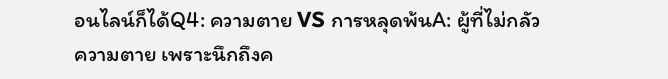อนไลน์ก็ได้Q4: ความตาย VS การหลุดพ้นA: ผู้ที่ไม่กลัวความตาย เพราะนึกถึงค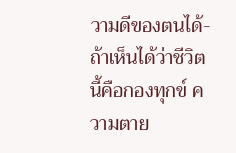วามดีของตนได้- ถ้าเห็นได้ว่าชีวิตนี้คือกองทุกข์ ความตาย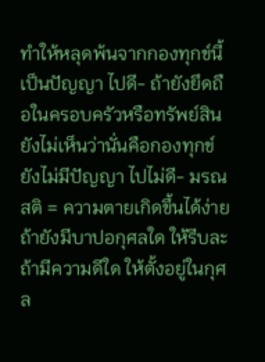ทำให้หลุดพ้นจากกองทุกข์นี้ เป็นปัญญา ไปดี- ถ้ายังยึดถือในครอบครัวหรือทรัพย์สิน ยังไม่เห็นว่านั่นคือกองทุกข์ ยังไม่มีปัญญา ไปไม่ดี- มรณสติ = ความตายเกิดขึ้นได้ง่าย ถ้ายังมีบาปอกุศลใด ให้รีบละ ถ้ามีความดีใด ให้ตั้งอยู่ในกุศล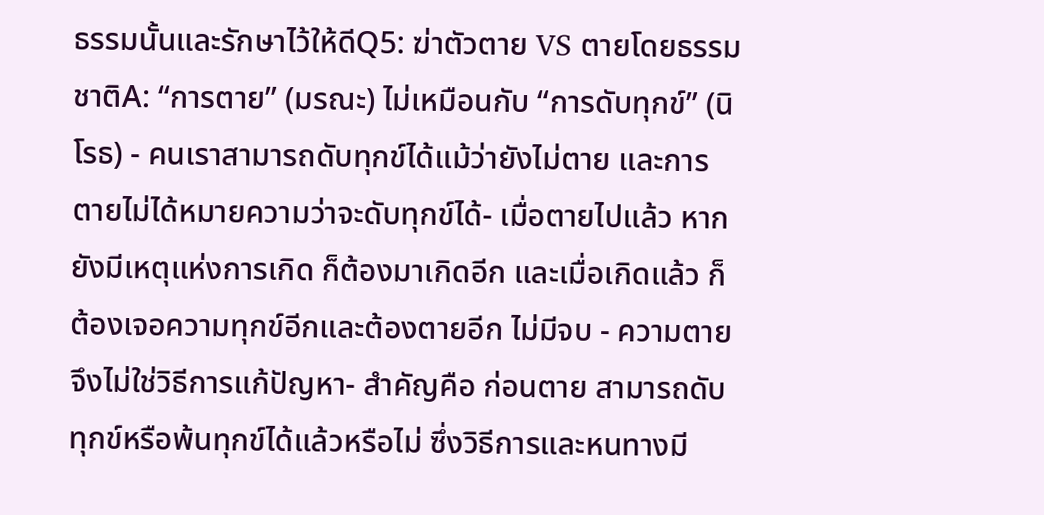ธรรมนั้นและรักษาไว้ให้ดีQ5: ฆ่าตัวตาย VS ตายโดยธรรมชาติA: “การตาย” (มรณะ) ไม่เหมือนกับ “การดับทุกข์” (นิโรธ) - คนเราสามารถดับทุกข์ได้แม้ว่ายังไม่ตาย และการตายไม่ได้หมายความว่าจะดับทุกข์ได้- เมื่อตายไปแล้ว หากยังมีเหตุแห่งการเกิด ก็ต้องมาเกิดอีก และเมื่อเกิดแล้ว ก็ต้องเจอความทุกข์อีกและต้องตายอีก ไม่มีจบ - ความตายจึงไม่ใช่วิธีการแก้ปัญหา- สำคัญคือ ก่อนตาย สามารถดับทุกข์หรือพ้นทุกข์ได้แล้วหรือไม่ ซึ่งวิธีการและหนทางมี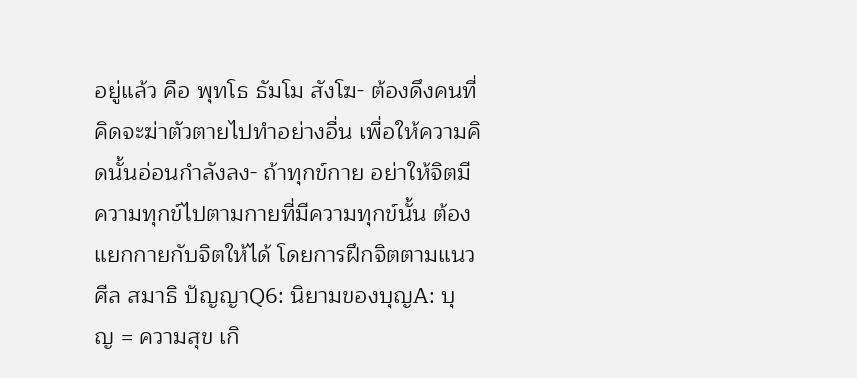อยู่แล้ว คือ พุทโธ ธัมโม สังโฆ- ต้องดึงคนที่คิดจะฆ่าตัวตายไปทำอย่างอื่น เพื่อให้ความคิดนั้นอ่อนกำลังลง- ถ้าทุกข์กาย อย่าให้จิตมีความทุกข์ไปตามกายที่มีความทุกข์นั้น ต้องแยกกายกับจิตให้ได้ โดยการฝึกจิตตามแนวศีล สมาธิ ปัญญาQ6: นิยามของบุญA: บุญ = ความสุข เกิ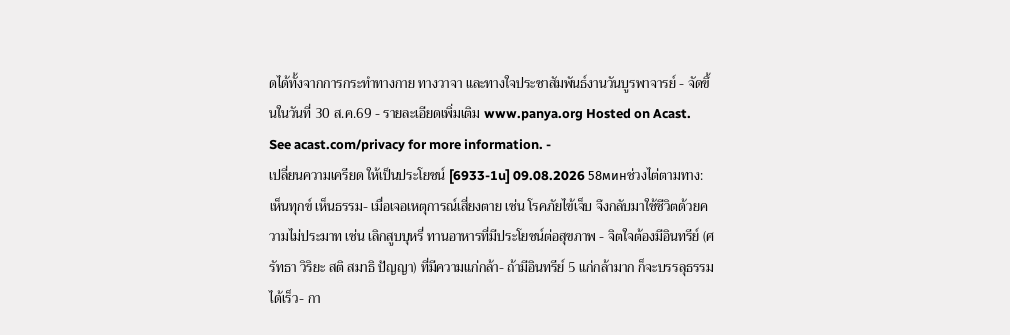ดได้ทั้งจากการกระทำทางกาย ทางวาจา และทางใจประชาสัมพันธ์งานวันบูรพาจารย์ - จัดขึ้นในวันที่ 30 ส.ค.69 - รายละเอียดเพิ่มเติม www.panya.org Hosted on Acast. See acast.com/privacy for more information. -
เปลี่ยนความเครียด ให้เป็นประโยชน์ [6933-1u] 09.08.2026 58минช่วงไต่ตามทาง: เห็นทุกข์ เห็นธรรม- เมื่อเจอเหตุการณ์เสี่ยงตาย เช่น โรคภัยไข้เจ็บ จึงกลับมาใช้ชีวิตด้วยความไม่ประมาท เช่น เลิกสูบบุหรี่ ทานอาหารที่มีประโยชน์ต่อสุขภาพ - จิตใจต้องมีอินทรีย์ (ศรัทธา วิริยะ สติ สมาธิ ปัญญา) ที่มีความแก่กล้า- ถ้ามีอินทรีย์ 5 แก่กล้ามาก ก็จะบรรลุธรรมได้เร็ว- กา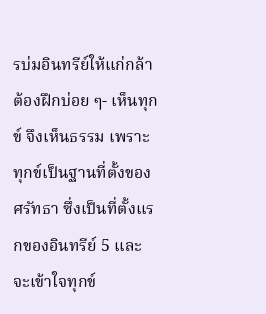รบ่มอินทรีย์ให้แก่กล้า ต้องฝึกบ่อย ๆ- เห็นทุกข์ จึงเห็นธรรม เพราะทุกข์เป็นฐานที่ตั้งของศรัทธา ซึ่งเป็นที่ตั้งแรกของอินทรีย์ 5 และจะเข้าใจทุกข์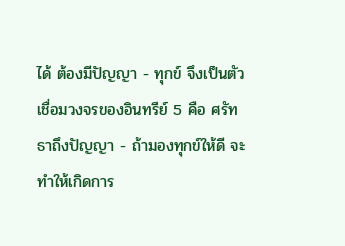ได้ ต้องมีปัญญา - ทุกข์ จึงเป็นตัวเชื่อมวงจรของอินทรีย์ 5 คือ ศรัทธาถึงปัญญา - ถ้ามองทุกข์ให้ดี จะทำให้เกิดการ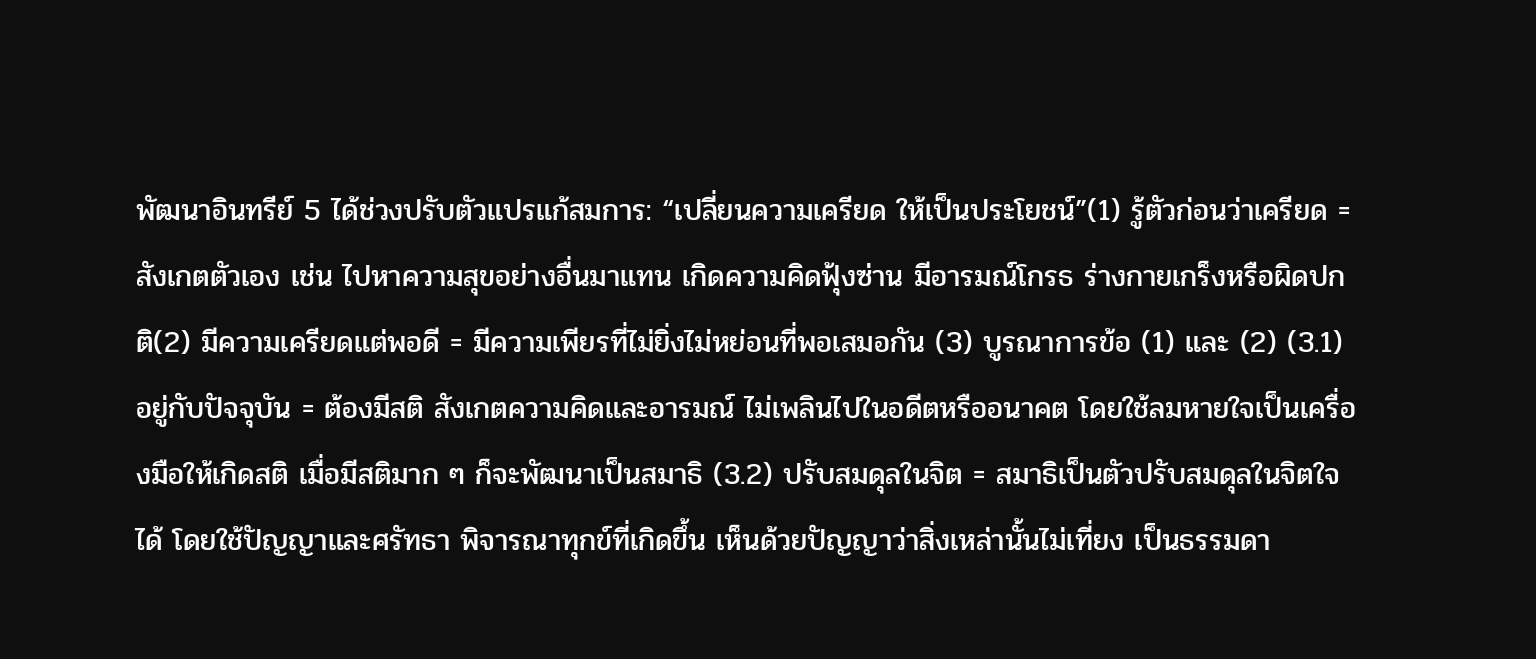พัฒนาอินทรีย์ 5 ได้ช่วงปรับตัวแปรแก้สมการ: “เปลี่ยนความเครียด ให้เป็นประโยชน์”(1) รู้ตัวก่อนว่าเครียด = สังเกตตัวเอง เช่น ไปหาความสุขอย่างอื่นมาแทน เกิดความคิดฟุ้งซ่าน มีอารมณ์โกรธ ร่างกายเกร็งหรือผิดปกติ(2) มีความเครียดแต่พอดี = มีความเพียรที่ไม่ยิ่งไม่หย่อนที่พอเสมอกัน (3) บูรณาการข้อ (1) และ (2) (3.1) อยู่กับปัจจุบัน = ต้องมีสติ สังเกตความคิดและอารมณ์ ไม่เพลินไปในอดีตหรืออนาคต โดยใช้ลมหายใจเป็นเครื่องมือให้เกิดสติ เมื่อมีสติมาก ๆ ก็จะพัฒนาเป็นสมาธิ (3.2) ปรับสมดุลในจิต = สมาธิเป็นตัวปรับสมดุลในจิตใจได้ โดยใช้ปัญญาและศรัทธา พิจารณาทุกข์ที่เกิดขึ้น เห็นด้วยปัญญาว่าสิ่งเหล่านั้นไม่เที่ยง เป็นธรรมดา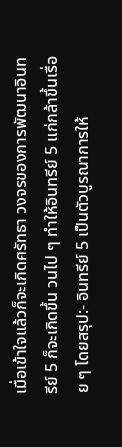เมื่อเข้าใจแล้วก็จะเกิดศรัทธา วงจรของการพัฒนาอินทรีย์ 5 ก็จะเกิดขึ้น วนไป ๆ ทำให้อินทรีย์ 5 แก่กล้าขึ้นเรื่อย ๆ โดยสรุป:- อินทรีย์ 5 เป็นตัวบูรณาการให้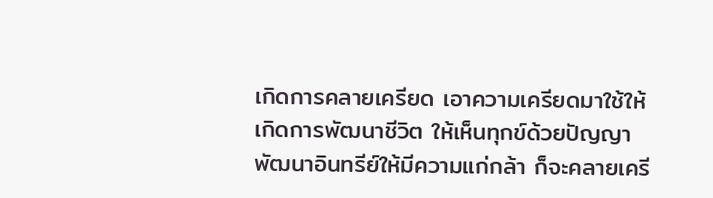เกิดการคลายเครียด เอาความเครียดมาใช้ให้เกิดการพัฒนาชีวิต ให้เห็นทุกข์ด้วยปัญญา พัฒนาอินทรีย์ให้มีความแก่กล้า ก็จะคลายเครี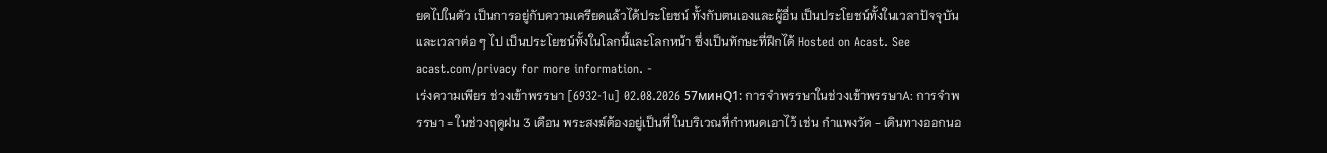ยดไปในตัว เป็นการอยู่กับความเครียดแล้วได้ประโยชน์ ทั้งกับตนเองและผู้อื่น เป็นประโยชน์ทั้งในเวลาปัจจุบันและเวลาต่อ ๆ ไป เป็นประโยชน์ทั้งในโลกนี้และโลกหน้า ซึ่งเป็นทักษะที่ฝึกได้ Hosted on Acast. See acast.com/privacy for more information. -
เร่งความเพียร ช่วงเข้าพรรษา [6932-1u] 02.08.2026 57минQ1: การจำพรรษาในช่วงเข้าพรรษาA: การจำพรรษา = ในช่วงฤดูฝน 3 เดือน พระสงฆ์ต้องอยู่เป็นที่ ในบริเวณที่กำหนดเอาไว้ เช่น กำแพงวัด - เดินทางออกนอ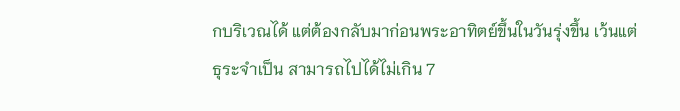กบริเวณได้ แต่ต้องกลับมาก่อนพระอาทิตย์ขึ้นในวันรุ่งขึ้น เว้นแต่ธุระจำเป็น สามารถไปได้ไม่เกิน 7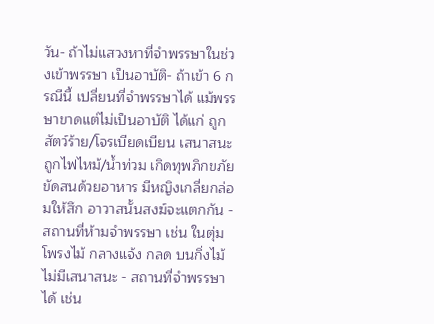วัน- ถ้าไม่แสวงหาที่จำพรรษาในช่วงเข้าพรรษา เป็นอาบัติ- ถ้าเข้า 6 กรณีนี้ เปลี่ยนที่จำพรรษาได้ แม้พรรษาขาดแต่ไม่เป็นอาบัติ ได้แก่ ถูกสัตว์ร้าย/โจรเบียดเบียน เสนาสนะถูกไฟไหม้/น้ำท่วม เกิดทุพภิกขภัย ขัดสนด้วยอาหาร มีหญิงเกลี่ยกล่อมให้สึก อาวาสนั้นสงฆ์จะแตกกัน - สถานที่ห้ามจำพรรษา เช่น ในตุ่ม โพรงไม้ กลางแจ้ง กลด บนกิ่งไม้ ไม่มีเสนาสนะ - สถานที่จำพรรษาได้ เช่น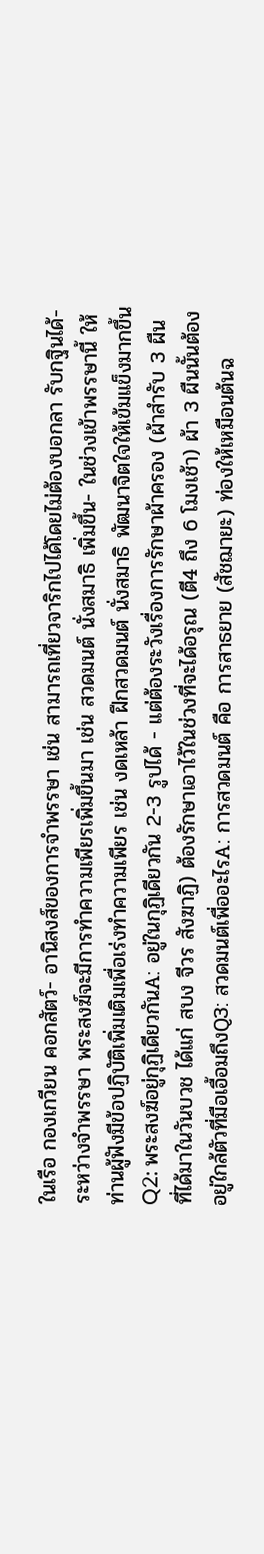ในเรือ กองเกวียน คอกสัตว์- อานิสงส์ของการจำพรรษา เช่น สามารถเที่ยวจาริกไปได้โดยไม่ต้องบอกลา รับกฐินได้- ระหว่างจำพรรษา พระสงฆ์จะมีการทำความเพียรเพิ่มขึ้นมา เช่น สวดมนต์ นั่งสมาธิ เพิ่มขึ้น- ในช่วงเข้าพรรษานี้ ให้ท่านผู้ฟังมีข้อปฏิบัติเพิ่มเติมเพื่อเร่งทำความเพียร เช่น งดเหล้า ฝึกสวดมนต์ นั่งสมาธิ พัฒนาจิตใจให้เข้มแข็งมากขึ้นQ2: พระสงฆ์อยู่กุฏิเดียวกันA: อยู่ในกุฏิเดียวกัน 2-3 รูปได้ - แต่ต้องระวังเรื่องการรักษาผ้าครอง (ผ้าสำรับ 3 ผืน ที่ได้มาในวันบวช ได้แก่ สบง จีวร สังฆาฏิ) ต้องรักษาเอาไว้ในช่วงที่จะได้อรุณ (ตี4 ถึง 6 โมงเช้า) ผ้า 3 ผืนนั้นต้องอยู่ใกล้ตัวที่มือเอื้อมถึงQ3: สวดมนต์เพื่ออะไรA: การสวดมนต์ คือ การสาธยาย (สัชฌายะ) ท่องให้เหมือนต้นฉ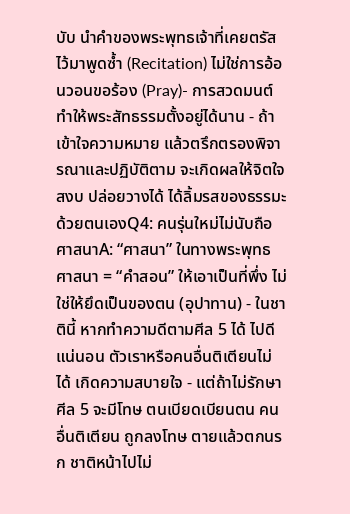บับ นำคำของพระพุทธเจ้าที่เคยตรัสไว้มาพูดซ้ำ (Recitation) ไม่ใช่การอ้อนวอนขอร้อง (Pray)- การสวดมนต์ทำให้พระสัทธรรมตั้งอยู่ได้นาน - ถ้าเข้าใจความหมาย แล้วตรึกตรองพิจารณาและปฏิบัติตาม จะเกิดผลให้จิตใจสงบ ปล่อยวางได้ ได้ลิ้มรสของธรรมะด้วยตนเองQ4: คนรุ่นใหม่ไม่นับถือศาสนาA: “ศาสนา” ในทางพระพุทธศาสนา = “คำสอน” ให้เอาเป็นที่พึ่ง ไม่ใช่ให้ยึดเป็นของตน (อุปาทาน) - ในชาตินี้ หากทำความดีตามศีล 5 ได้ ไปดีแน่นอน ตัวเราหรือคนอื่นติเตียนไม่ได้ เกิดความสบายใจ - แต่ถ้าไม่รักษาศีล 5 จะมีโทษ ตนเบียดเบียนตน คนอื่นติเตียน ถูกลงโทษ ตายแล้วตกนรก ชาติหน้าไปไม่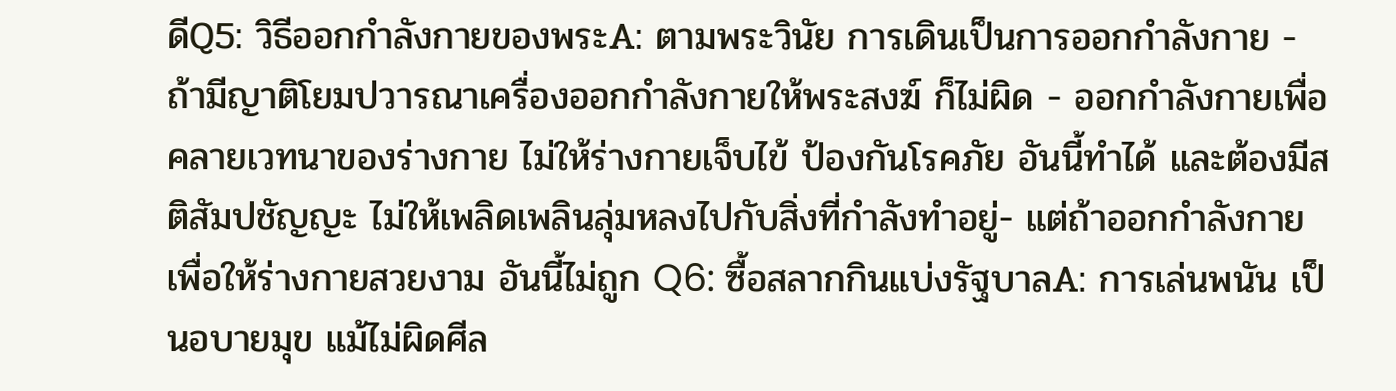ดีQ5: วิธีออกกำลังกายของพระA: ตามพระวินัย การเดินเป็นการออกกำลังกาย - ถ้ามีญาติโยมปวารณาเครื่องออกกำลังกายให้พระสงฆ์ ก็ไม่ผิด - ออกกำลังกายเพื่อคลายเวทนาของร่างกาย ไม่ให้ร่างกายเจ็บไข้ ป้องกันโรคภัย อันนี้ทำได้ และต้องมีสติสัมปชัญญะ ไม่ให้เพลิดเพลินลุ่มหลงไปกับสิ่งที่กำลังทำอยู่- แต่ถ้าออกกำลังกายเพื่อให้ร่างกายสวยงาม อันนี้ไม่ถูก Q6: ซื้อสลากกินแบ่งรัฐบาลA: การเล่นพนัน เป็นอบายมุข แม้ไม่ผิดศีล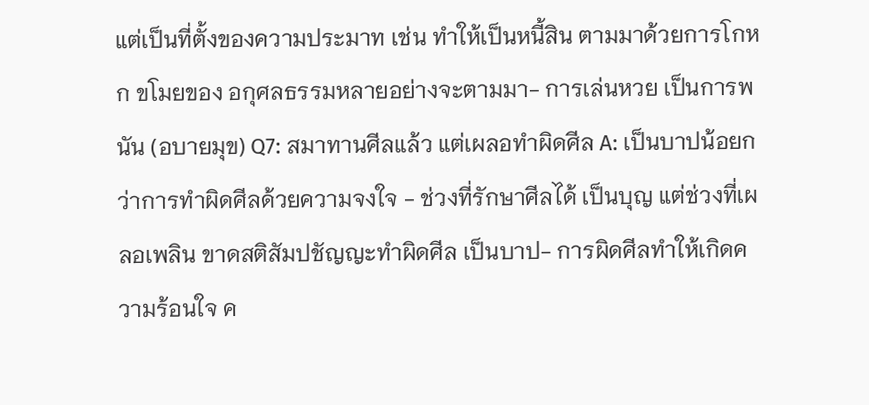แต่เป็นที่ตั้งของความประมาท เช่น ทำให้เป็นหนี้สิน ตามมาด้วยการโกหก ขโมยของ อกุศลธรรมหลายอย่างจะตามมา- การเล่นหวย เป็นการพนัน (อบายมุข) Q7: สมาทานศีลแล้ว แต่เผลอทำผิดศีล A: เป็นบาปน้อยกว่าการทำผิดศีลด้วยความจงใจ - ช่วงที่รักษาศีลได้ เป็นบุญ แต่ช่วงที่เผลอเพลิน ขาดสติสัมปชัญญะทำผิดศีล เป็นบาป- การผิดศีลทำให้เกิดความร้อนใจ ค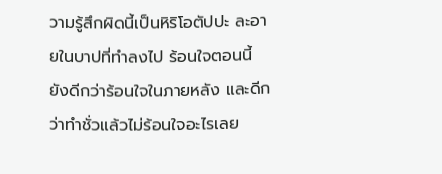วามรู้สึกผิดนี้เป็นหิริโอตัปปะ ละอายในบาปที่ทำลงไป ร้อนใจตอนนี้ ยังดีกว่าร้อนใจในภายหลัง และดีกว่าทำชั่วแล้วไม่ร้อนใจอะไรเลย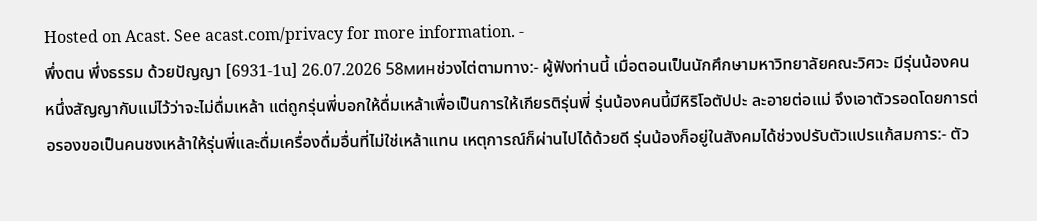Hosted on Acast. See acast.com/privacy for more information. -
พึ่งตน พึ่งธรรม ด้วยปัญญา [6931-1u] 26.07.2026 58минช่วงไต่ตามทาง:- ผู้ฟังท่านนี้ เมื่อตอนเป็นนักศึกษามหาวิทยาลัยคณะวิศวะ มีรุ่นน้องคนหนึ่งสัญญากับแม่ไว้ว่าจะไม่ดื่มเหล้า แต่ถูกรุ่นพี่บอกให้ดื่มเหล้าเพื่อเป็นการให้เกียรติรุ่นพี่ รุ่นน้องคนนี้มีหิริโอตัปปะ ละอายต่อแม่ จึงเอาตัวรอดโดยการต่อรองขอเป็นคนชงเหล้าให้รุ่นพี่และดื่มเครื่องดื่มอื่นที่ไม่ใช่เหล้าแทน เหตุการณ์ก็ผ่านไปได้ด้วยดี รุ่นน้องก็อยู่ในสังคมได้ช่วงปรับตัวแปรแก้สมการ:- ตัว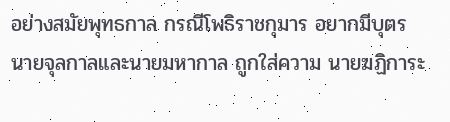อย่างสมัยพุทธกาล กรณีโพธิราชกุมาร อยากมีบุตร นายจุลกาลและนายมหากาล ถูกใส่ความ นายฆฏิการะ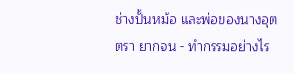ช่างปั้นหม้อ และพ่อของนางอุตตรา ยากจน - ทำกรรมอย่างไร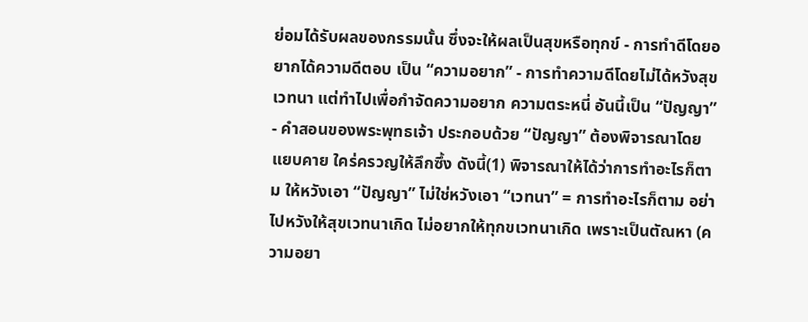ย่อมได้รับผลของกรรมนั้น ซึ่งจะให้ผลเป็นสุขหรือทุกข์ - การทำดีโดยอยากได้ความดีตอบ เป็น “ความอยาก” - การทำความดีโดยไม่ได้หวังสุขเวทนา แต่ทำไปเพื่อกำจัดความอยาก ความตระหนี่ อันนี้เป็น “ปัญญา” - คำสอนของพระพุทธเจ้า ประกอบด้วย “ปัญญา” ต้องพิจารณาโดยแยบคาย ใคร่ครวญให้ลึกซึ้ง ดังนี้(1) พิจารณาให้ได้ว่าการทำอะไรก็ตาม ให้หวังเอา “ปัญญา” ไม่ใช่หวังเอา “เวทนา” = การทำอะไรก็ตาม อย่าไปหวังให้สุขเวทนาเกิด ไม่อยากให้ทุกขเวทนาเกิด เพราะเป็นตัณหา (ความอยา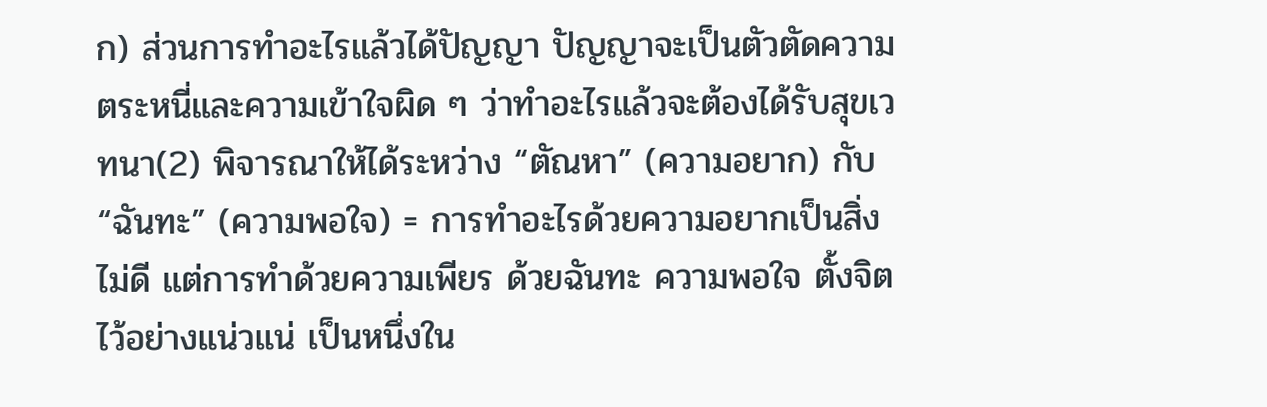ก) ส่วนการทำอะไรแล้วได้ปัญญา ปัญญาจะเป็นตัวตัดความตระหนี่และความเข้าใจผิด ๆ ว่าทำอะไรแล้วจะต้องได้รับสุขเวทนา(2) พิจารณาให้ได้ระหว่าง “ตัณหา” (ความอยาก) กับ “ฉันทะ” (ความพอใจ) = การทำอะไรด้วยความอยากเป็นสิ่งไม่ดี แต่การทำด้วยความเพียร ด้วยฉันทะ ความพอใจ ตั้งจิตไว้อย่างแน่วแน่ เป็นหนึ่งใน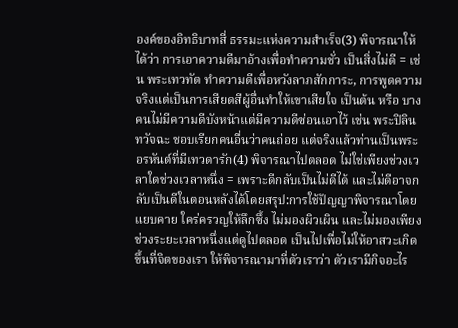องค์ของอิทธิบาทสี่ ธรรมะแห่งความสำเร็จ(3) พิจารณาให้ได้ว่า การเอาความดีมาอ้างเพื่อทำความชั่ว เป็นสิ่งไม่ดี = เช่น พระเทวทัต ทำความดีเพื่อหวังลาภสักการะ, การพูดความจริงแต่เป็นการเสียดสีผู้อื่นทำให้เขาเสียใจ เป็นต้น หรือ บางคนไม่มีความดีบังหน้าแต่มีความดีซ่อนเอาไว้ เช่น พระปิลินทวัจฉะ ชอบเรียกคนอื่นว่าคนถ่อย แต่จริงแล้วท่านเป็นพระอรหันต์ที่มีเทวดารัก(4) พิจารณาไปตลอด ไม่ใช่เพียงช่วงเวลาใดช่วงเวลาหนึ่ง = เพราะดีกลับเป็นไม่ดีได้ และไม่ดีอาจกลับเป็นดีในตอนหลังได้โดยสรุป:การใช้ปัญญาพิจารณาโดยแยบคาย ใคร่ครวญให้ลึกซึ้ง ไม่มองผิวเผิน และไม่มองเพียงช่วงระยะเวลาหนึ่งแต่ดูไปตลอด เป็นไปเพื่อไม่ให้อาสวะเกิดขึ้นที่จิตของเรา ให้พิจารณามาที่ตัวเราว่า ตัวเรามีกิจอะไร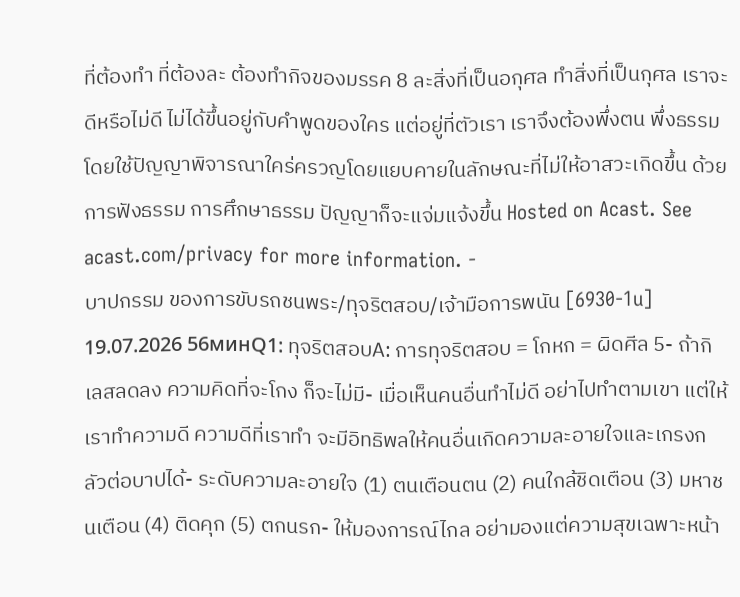ที่ต้องทำ ที่ต้องละ ต้องทำกิจของมรรค 8 ละสิ่งที่เป็นอกุศล ทำสิ่งที่เป็นกุศล เราจะดีหรือไม่ดี ไม่ได้ขึ้นอยู่กับคำพูดของใคร แต่อยู่ที่ตัวเรา เราจึงต้องพึ่งตน พึ่งธรรม โดยใช้ปัญญาพิจารณาใคร่ครวญโดยแยบคายในลักษณะที่ไม่ให้อาสวะเกิดขึ้น ด้วยการฟังธรรม การศึกษาธรรม ปัญญาก็จะแจ่มแจ้งขึ้น Hosted on Acast. See acast.com/privacy for more information. -
บาปกรรม ของการขับรถชนพระ/ทุจริตสอบ/เจ้ามือการพนัน [6930-1u] 19.07.2026 56минQ1: ทุจริตสอบA: การทุจริตสอบ = โกหก = ผิดศีล 5- ถ้ากิเลสลดลง ความคิดที่จะโกง ก็จะไม่มี- เมื่อเห็นคนอื่นทำไม่ดี อย่าไปทำตามเขา แต่ให้เราทำความดี ความดีที่เราทำ จะมีอิทธิพลให้คนอื่นเกิดความละอายใจและเกรงกลัวต่อบาปได้- ระดับความละอายใจ (1) ตนเตือนตน (2) คนใกล้ชิดเตือน (3) มหาชนเตือน (4) ติดคุก (5) ตกนรก- ให้มองการณ์ไกล อย่ามองแต่ความสุขเฉพาะหน้า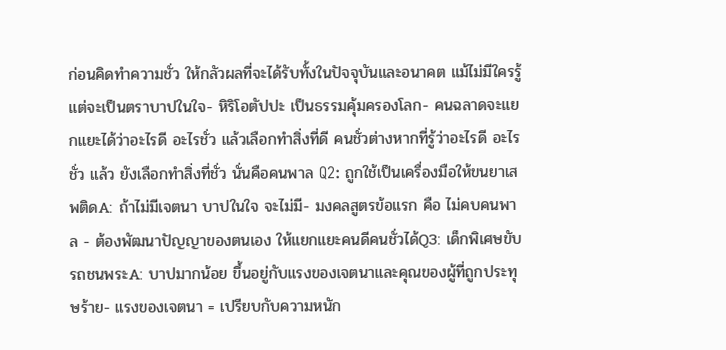ก่อนคิดทำความชั่ว ให้กลัวผลที่จะได้รับทั้งในปัจจุบันและอนาคต แม้ไม่มีใครรู้ แต่จะเป็นตราบาปในใจ- หิริโอตัปปะ เป็นธรรมคุ้มครองโลก- คนฉลาดจะแยกแยะได้ว่าอะไรดี อะไรชั่ว แล้วเลือกทำสิ่งที่ดี คนชั่วต่างหากที่รู้ว่าอะไรดี อะไรชั่ว แล้ว ยังเลือกทำสิ่งที่ชั่ว นั่นคือคนพาล Q2: ถูกใช้เป็นเครื่องมือให้ขนยาเสพติดA: ถ้าไม่มีเจตนา บาปในใจ จะไม่มี- มงคลสูตรข้อแรก คือ ไม่คบคนพาล - ต้องพัฒนาปัญญาของตนเอง ให้แยกแยะคนดีคนชั่วได้Q3: เด็กพิเศษขับรถชนพระA: บาปมากน้อย ขึ้นอยู่กับแรงของเจตนาและคุณของผู้ที่ถูกประทุษร้าย- แรงของเจตนา = เปรียบกับความหนัก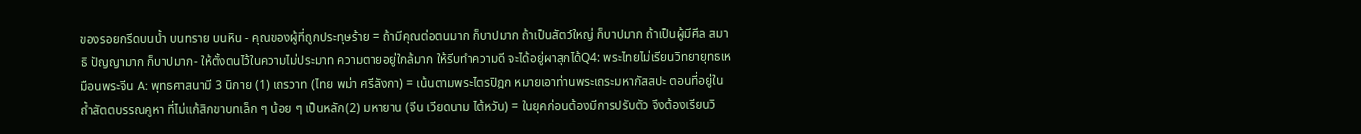ของรอยกรีดบนน้ำ บนทราย บนหิน - คุณของผู้ที่ถูกประทุษร้าย = ถ้ามีคุณต่อตนมาก ก็บาปมาก ถ้าเป็นสัตว์ใหญ่ ก็บาปมาก ถ้าเป็นผู้มีศีล สมาธิ ปัญญามาก ก็บาปมาก- ให้ตั้งตนไว้ในความไม่ประมาท ความตายอยู่ใกล้มาก ให้รีบทำความดี จะได้อยู่ผาสุกได้Q4: พระไทยไม่เรียนวิทยายุทธเหมือนพระจีน A: พุทธศาสนามี 3 นิกาย (1) เถรวาท (ไทย พม่า ศรีลังกา) = เน้นตามพระไตรปิฎก หมายเอาท่านพระเถระมหากัสสปะ ตอนที่อยู่ในถ้ำสัตตบรรณคูหา ที่ไม่แก้สิกขาบทเล็ก ๆ น้อย ๆ เป็นหลัก(2) มหายาน (จีน เวียดนาม ไต้หวัน) = ในยุคก่อนต้องมีการปรับตัว จึงต้องเรียนวิ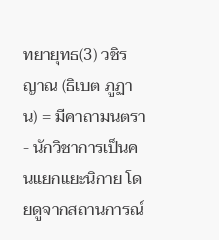ทยายุทธ(3) วชิรญาณ (ธิเบต ภูฏาน) = มีคาถามนตรา- นักวิชาการเป็นคนแยกแยะนิกาย โดยดูจากสถานการณ์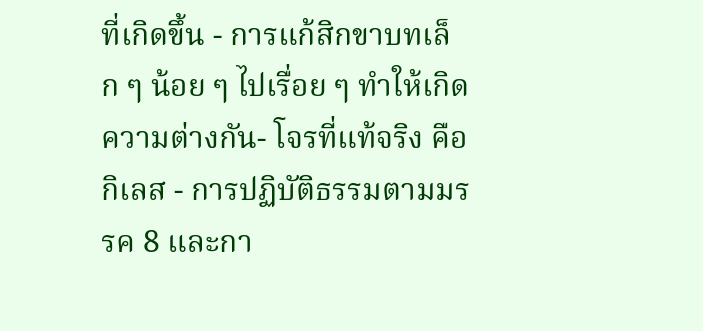ที่เกิดขึ้น - การแก้สิกขาบทเล็ก ๆ น้อย ๆ ไปเรื่อย ๆ ทำให้เกิดความต่างกัน- โจรที่แท้จริง คือ กิเลส - การปฏิบัติธรรมตามมรรค 8 และกา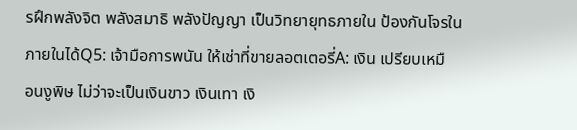รฝึกพลังจิต พลังสมาธิ พลังปัญญา เป็นวิทยายุทธภายใน ป้องกันโจรในภายในได้Q5: เจ้ามือการพนัน ให้เช่าที่ขายลอตเตอรี่A: เงิน เปรียบเหมือนงูพิษ ไม่ว่าจะเป็นเงินขาว เงินเทา เงิ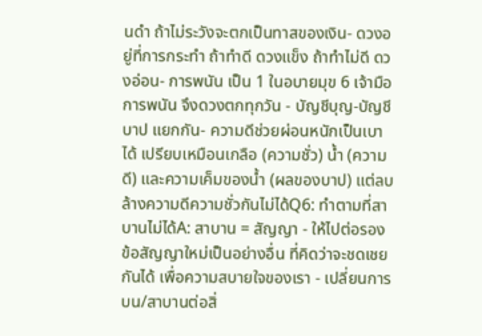นดำ ถ้าไม่ระวังจะตกเป็นทาสของเงิน- ดวงอยู่ที่การกระทำ ถ้าทำดี ดวงแข็ง ถ้าทำไม่ดี ดวงอ่อน- การพนัน เป็น 1 ในอบายมุข 6 เจ้ามือการพนัน จึงดวงตกทุกวัน - บัญชีบุญ-บัญชีบาป แยกกัน- ความดีช่วยผ่อนหนักเป็นเบาได้ เปรียบเหมือนเกลือ (ความชั่ว) น้ำ (ความดี) และความเค็มของน้ำ (ผลของบาป) แต่ลบล้างความดีความชั่วกันไม่ได้Q6: ทำตามที่สาบานไม่ได้A: สาบาน = สัญญา - ให้ไปต่อรองข้อสัญญาใหม่เป็นอย่างอื่น ที่คิดว่าจะชดเชยกันได้ เพื่อความสบายใจของเรา - เปลี่ยนการบน/สาบานต่อสิ่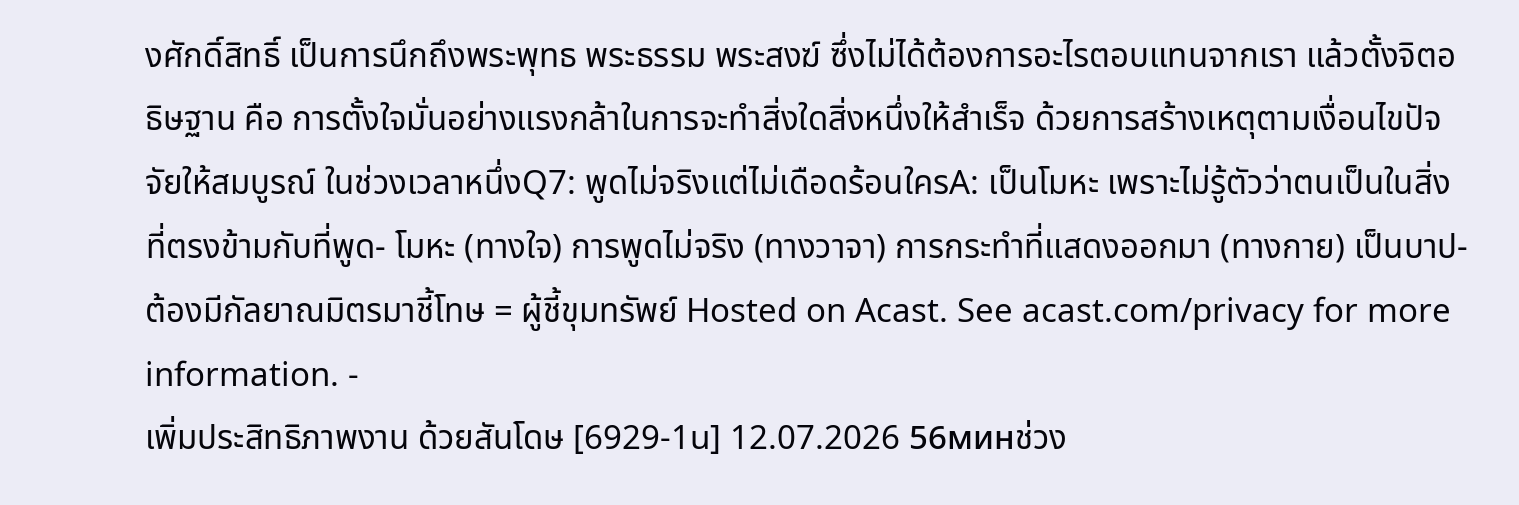งศักดิ์สิทธิ์ เป็นการนึกถึงพระพุทธ พระธรรม พระสงฆ์ ซึ่งไม่ได้ต้องการอะไรตอบแทนจากเรา แล้วตั้งจิตอธิษฐาน คือ การตั้งใจมั่นอย่างแรงกล้าในการจะทำสิ่งใดสิ่งหนึ่งให้สำเร็จ ด้วยการสร้างเหตุตามเงื่อนไขปัจจัยให้สมบูรณ์ ในช่วงเวลาหนึ่งQ7: พูดไม่จริงแต่ไม่เดือดร้อนใครA: เป็นโมหะ เพราะไม่รู้ตัวว่าตนเป็นในสิ่งที่ตรงข้ามกับที่พูด- โมหะ (ทางใจ) การพูดไม่จริง (ทางวาจา) การกระทำที่แสดงออกมา (ทางกาย) เป็นบาป- ต้องมีกัลยาณมิตรมาชี้โทษ = ผู้ชี้ขุมทรัพย์ Hosted on Acast. See acast.com/privacy for more information. -
เพิ่มประสิทธิภาพงาน ด้วยสันโดษ [6929-1u] 12.07.2026 56минช่วง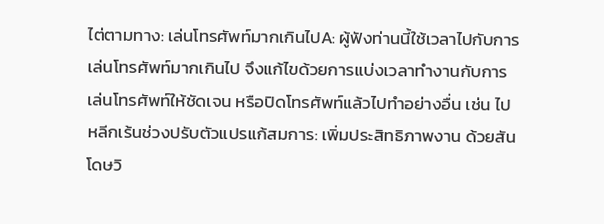ไต่ตามทาง: เล่นโทรศัพท์มากเกินไปA: ผู้ฟังท่านนี้ใช้เวลาไปกับการเล่นโทรศัพท์มากเกินไป จึงแก้ไขด้วยการแบ่งเวลาทำงานกับการเล่นโทรศัพท์ให้ชัดเจน หรือปิดโทรศัพท์แล้วไปทำอย่างอื่น เช่น ไปหลีกเร้นช่วงปรับตัวแปรแก้สมการ: เพิ่มประสิทธิภาพงาน ด้วยสันโดษวิ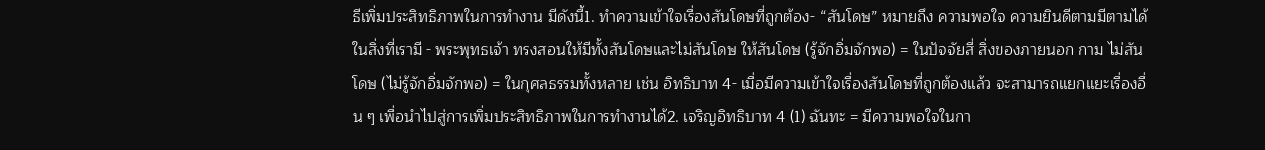ธีเพิ่มประสิทธิภาพในการทำงาน มีดังนี้1. ทำความเข้าใจเรื่องสันโดษที่ถูกต้อง- “สันโดษ” หมายถึง ความพอใจ ความยินดีตามมีตามได้ในสิ่งที่เรามี - พระพุทธเจ้า ทรงสอนให้มีทั้งสันโดษและไม่สันโดษ ให้สันโดษ (รู้จักอิ่มจักพอ) = ในปัจจัยสี่ สิ่งของภายนอก กาม ไม่สันโดษ (ไม่รู้จักอิ่มจักพอ) = ในกุศลธรรมทั้งหลาย เช่น อิทธิบาท 4- เมื่อมีความเข้าใจเรื่องสันโดษที่ถูกต้องแล้ว จะสามารถแยกแยะเรื่องอื่น ๆ เพื่อนำไปสู่การเพิ่มประสิทธิภาพในการทำงานได้2. เจริญอิทธิบาท 4 (1) ฉันทะ = มีความพอใจในกา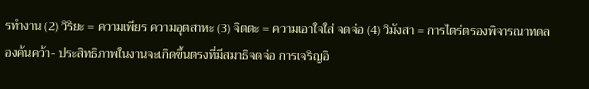รทำงาน (2) วิริยะ = ความเพียร ความอุตสาหะ (3) จิตตะ = ความเอาใจใส่ จดจ่อ (4) วิมังสา = การไตร่ตรองพิจารณาทดลองค้นคว้า- ประสิทธิภาพในงานจะเกิดขึ้นตรงที่มีสมาธิจดจ่อ การเจริญอิ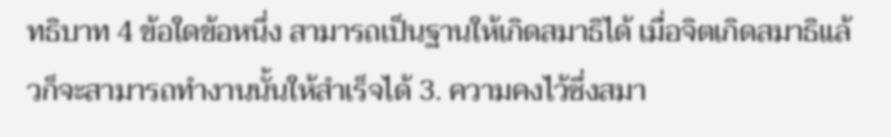ทธิบาท 4 ข้อใดข้อหนึ่ง สามารถเป็นฐานให้เกิดสมาธิได้ เมื่อจิตเกิดสมาธิแล้วก็จะสามารถทำงานนั้นให้สำเร็จได้ 3. ความคงไว้ซึ่งสมา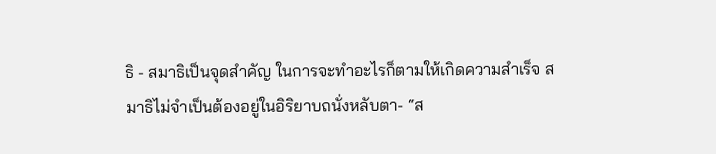ธิ - สมาธิเป็นจุดสำคัญ ในการจะทำอะไรก็ตามให้เกิดความสำเร็จ สมาธิไม่จำเป็นต้องอยู่ในอิริยาบถนั่งหลับตา- “ส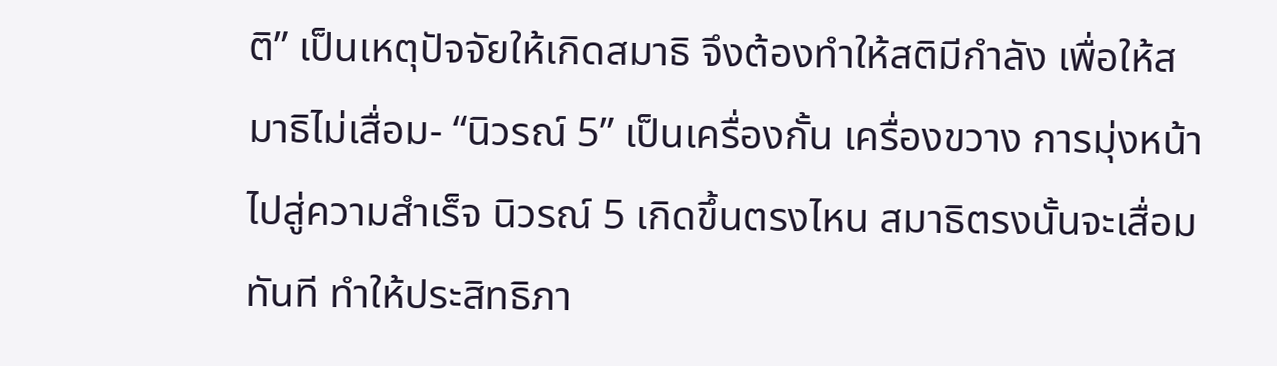ติ” เป็นเหตุปัจจัยให้เกิดสมาธิ จึงต้องทำให้สติมีกำลัง เพื่อให้สมาธิไม่เสื่อม- “นิวรณ์ 5” เป็นเครื่องกั้น เครื่องขวาง การมุ่งหน้าไปสู่ความสำเร็จ นิวรณ์ 5 เกิดขึ้นตรงไหน สมาธิตรงนั้นจะเสื่อมทันที ทำให้ประสิทธิภา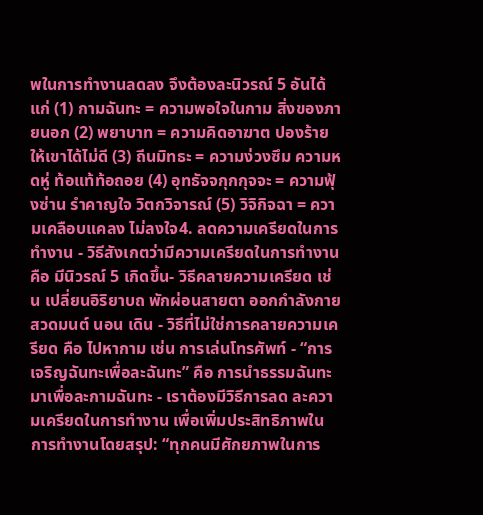พในการทำงานลดลง จึงต้องละนิวรณ์ 5 อันได้แก่ (1) กามฉันทะ = ความพอใจในกาม สิ่งของภายนอก (2) พยาบาท = ความคิดอาฆาต ปองร้าย ให้เขาได้ไม่ดี (3) ถีนมิทธะ = ความง่วงซึม ความหดหู่ ท้อแท้ท้อถอย (4) อุทธัจจกุกกุจจะ = ความฟุ้งซ่าน รำคาญใจ วิตกวิจารณ์ (5) วิจิกิจฉา = ความเคลือบแคลง ไม่ลงใจ4. ลดความเครียดในการทำงาน - วิธีสังเกตว่ามีความเครียดในการทำงาน คือ มีนิวรณ์ 5 เกิดขึ้น- วิธีคลายความเครียด เช่น เปลี่ยนอิริยาบถ พักผ่อนสายตา ออกกำลังกาย สวดมนต์ นอน เดิน - วิธีที่ไม่ใช่การคลายความเครียด คือ ไปหากาม เช่น การเล่นโทรศัพท์ - “การเจริญฉันทะเพื่อละฉันทะ” คือ การนำธรรมฉันทะมาเพื่อละกามฉันทะ - เราต้องมีวิธีการลด ละความเครียดในการทำงาน เพื่อเพิ่มประสิทธิภาพในการทำงานโดยสรุป: “ทุกคนมีศักยภาพในการ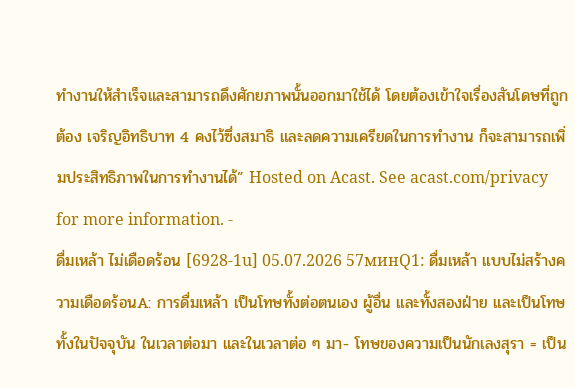ทำงานให้สำเร็จและสามารถดึงศักยภาพนั้นออกมาใช้ได้ โดยต้องเข้าใจเรื่องสันโดษที่ถูกต้อง เจริญอิทธิบาท 4 คงไว้ซึ่งสมาธิ และลดความเครียดในการทำงาน ก็จะสามารถเพิ่มประสิทธิภาพในการทำงานได้” Hosted on Acast. See acast.com/privacy for more information. -
ดื่มเหล้า ไม่เดือดร้อน [6928-1u] 05.07.2026 57минQ1: ดื่มเหล้า แบบไม่สร้างความเดือดร้อนA: การดื่มเหล้า เป็นโทษทั้งต่อตนเอง ผู้อื่น และทั้งสองฝ่าย และเป็นโทษทั้งในปัจจุบัน ในเวลาต่อมา และในเวลาต่อ ๆ มา- โทษของความเป็นนักเลงสุรา = เป็น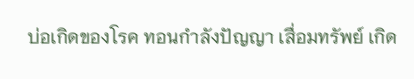บ่อเกิดของโรค ทอนกำลังปัญญา เสื่อมทรัพย์ เกิด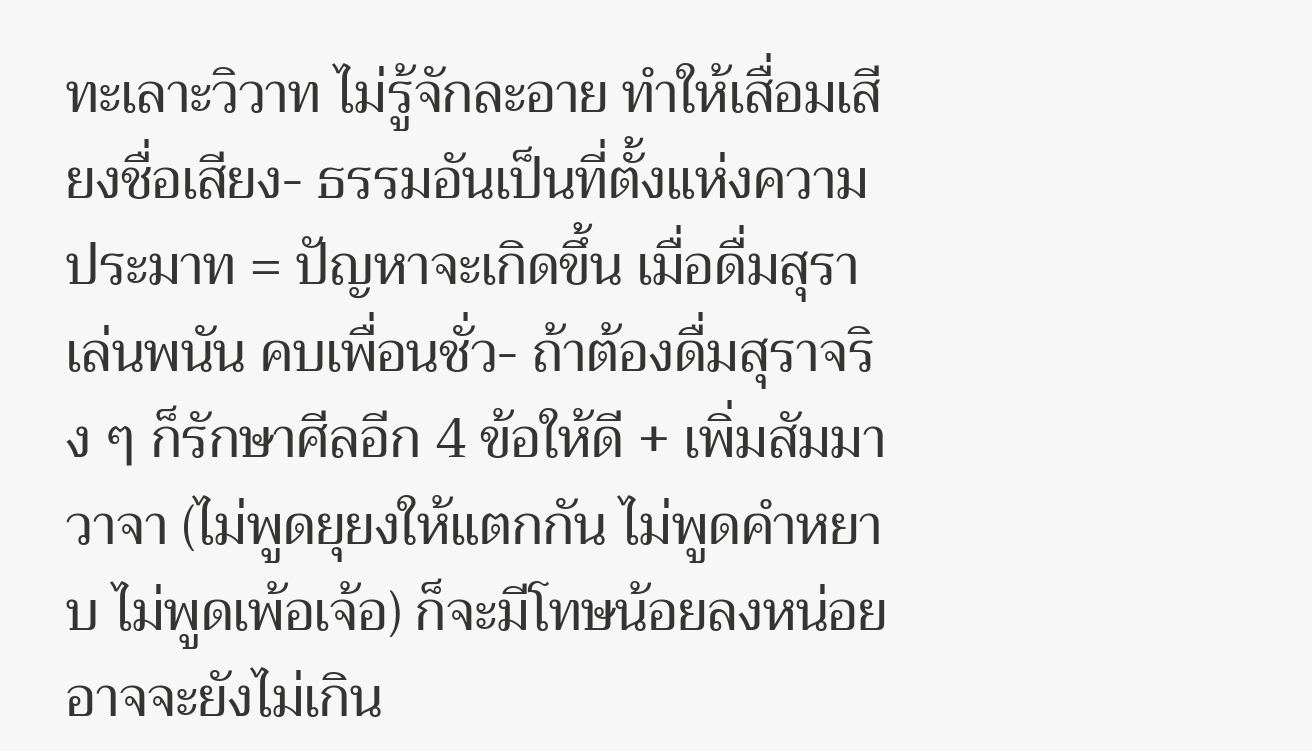ทะเลาะวิวาท ไม่รู้จักละอาย ทำให้เสื่อมเสียงชื่อเสียง- ธรรมอันเป็นที่ตั้งแห่งความประมาท = ปัญหาจะเกิดขึ้น เมื่อดื่มสุรา เล่นพนัน คบเพื่อนชั่ว- ถ้าต้องดื่มสุราจริง ๆ ก็รักษาศีลอีก 4 ข้อให้ดี + เพิ่มสัมมาวาจา (ไม่พูดยุยงให้แตกกัน ไม่พูดคำหยาบ ไม่พูดเพ้อเจ้อ) ก็จะมีโทษน้อยลงหน่อย อาจจะยังไม่เกิน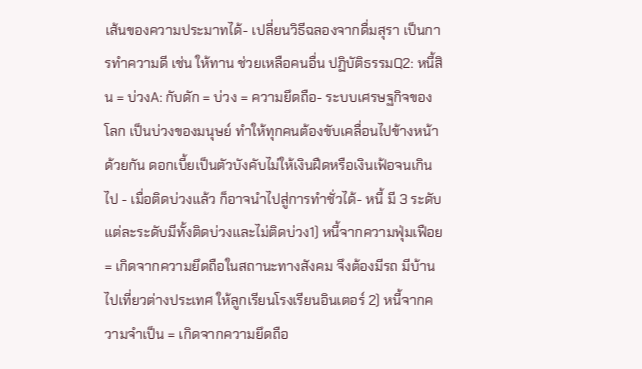เส้นของความประมาทได้- เปลี่ยนวิธีฉลองจากดื่มสุรา เป็นการทำความดี เช่น ให้ทาน ช่วยเหลือคนอื่น ปฏิบัติธรรมQ2: หนี้สิน = บ่วงA: กับดัก = บ่วง = ความยึดถือ- ระบบเศรษฐกิจของโลก เป็นบ่วงของมนุษย์ ทำให้ทุกคนต้องขับเคลื่อนไปข้างหน้าด้วยกัน ดอกเบี้ยเป็นตัวบังคับไม่ให้เงินฝืดหรือเงินเฟ้อจนเกินไป - เมื่อติดบ่วงแล้ว ก็อาจนำไปสู่การทำชั่วได้- หนี้ มี 3 ระดับ แต่ละระดับมีทั้งติดบ่วงและไม่ติดบ่วง1) หนี้จากความฟุ่มเฟือย = เกิดจากความยึดถือในสถานะทางสังคม จึงต้องมีรถ มีบ้าน ไปเที่ยวต่างประเทศ ให้ลูกเรียนโรงเรียนอินเตอร์ 2) หนี้จากความจำเป็น = เกิดจากความยึดถือ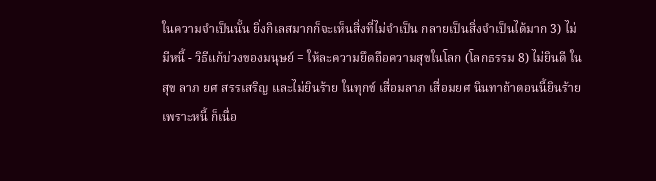ในความจำเป็นนั้น ยิ่งกิเลสมากก็จะเห็นสิ่งที่ไม่จำเป็น กลายเป็นสิ่งจำเป็นได้มาก 3) ไม่มีหนี้ - วิธีแก้บ่วงของมนุษย์ = ให้ละความยึดถือความสุขในโลก (โลกธรรม 8) ไม่ยินดี ในสุข ลาภ ยศ สรรเสริญ และไม่ยินร้าย ในทุกข์ เสื่อมลาภ เสื่อมยศ นินทาถ้าตอนนี้ยินร้ายเพราะหนี้ ก็เนื่อ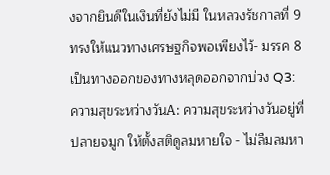งจากยินดีในเงินที่ยังไม่มี ในหลวงรัชกาลที่ 9 ทรงให้แนวทางเศรษฐกิจพอเพียงไว้- มรรค 8 เป็นทางออกของทางหลุดออกจากบ่วง Q3: ความสุขระหว่างวันA: ความสุขระหว่างวันอยู่ที่ปลายจมูก ให้ตั้งสติดูลมหายใจ - ไม่ลืมลมหา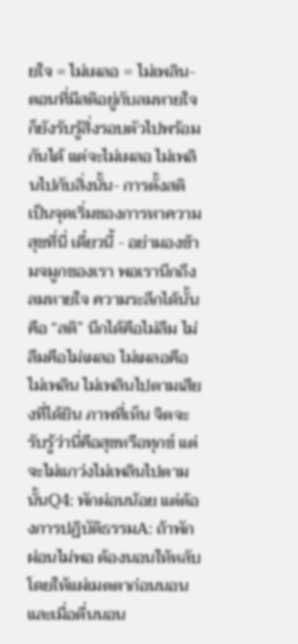ยใจ = ไม่เผลอ = ไม่เพลิน- ตอนที่มีสติอยู่กับลมหายใจ ก็ยังรับรู้สิ่งรอบตัวไปพร้อมกันได้ แต่จะไม่เผลอ ไม่เพลินไปกับสิ่งนั้น- การตั้งสติ เป็นจุดเริ่มของการหาความสุขที่นี่ เดี๋ยวนี้ - อย่ามองข้ามจมูกของเรา พอเรานึกถึงลมหายใจ ความระลึกได้นั้นคือ “สติ” นึกได้คือไม่ลืม ไม่ลืมคือไม่เผลอ ไม่เผลอคือไม่เพลิน ไม่เพลินไปตามเสียงที่ได้ยิน ภาพที่เห็น จิตจะรับรู้ว่านี่คือสุขหรือทุกข์ แต่จะไม่แกว่งไม่เพลินไปตามนั้นQ4: พักผ่อนน้อย แต่ต้องการปฏิบัติธรรมA: ถ้าพักผ่อนไม่พอ ต้องนอนให้หลับ โดยให้แผ่เมตตาก่อนนอนและเมื่อตื่นนอน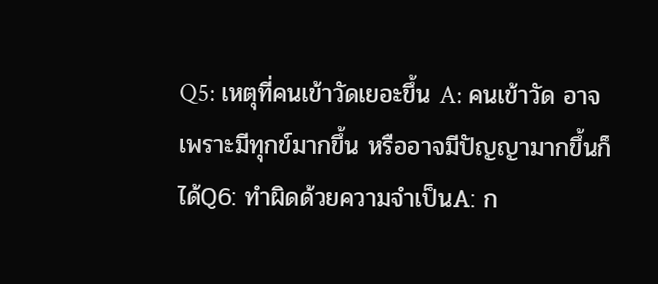Q5: เหตุที่คนเข้าวัดเยอะขึ้น A: คนเข้าวัด อาจเพราะมีทุกข์มากขึ้น หรืออาจมีปัญญามากขึ้นก็ได้Q6: ทำผิดด้วยความจำเป็นA: ก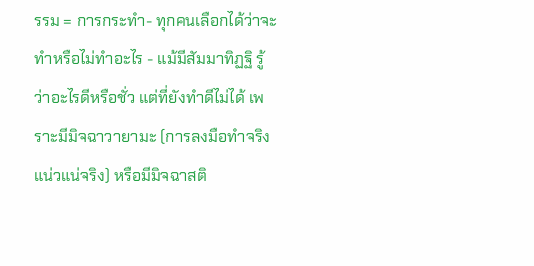รรม = การกระทำ- ทุกคนเลือกได้ว่าจะทำหรือไม่ทำอะไร - แม้มีสัมมาทิฏฐิ รู้ว่าอะไรดีหรือชั่ว แต่ที่ยังทำดีไม่ได้ เพราะมีมิจฉาวายามะ (การลงมือทำจริง แน่วแน่จริง) หรือมีมิจฉาสติ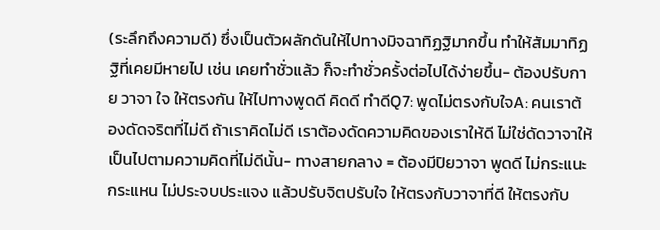(ระลึกถึงความดี) ซึ่งเป็นตัวผลักดันให้ไปทางมิจฉาทิฏฐิมากขึ้น ทำให้สัมมาทิฏฐิที่เคยมีหายไป เช่น เคยทำชั่วแล้ว ก็จะทำชั่วครั้งต่อไปได้ง่ายขึ้น- ต้องปรับกาย วาจา ใจ ให้ตรงกัน ให้ไปทางพูดดี คิดดี ทำดีQ7: พูดไม่ตรงกับใจA: คนเราต้องดัดจริตที่ไม่ดี ถ้าเราคิดไม่ดี เราต้องดัดความคิดของเราให้ดี ไม่ใช่ดัดวาจาให้เป็นไปตามความคิดที่ไม่ดีนั้น- ทางสายกลาง = ต้องมีปิยวาจา พูดดี ไม่กระแนะกระแหน ไม่ประจบประแจง แล้วปรับจิตปรับใจ ให้ตรงกับวาจาที่ดี ให้ตรงกับ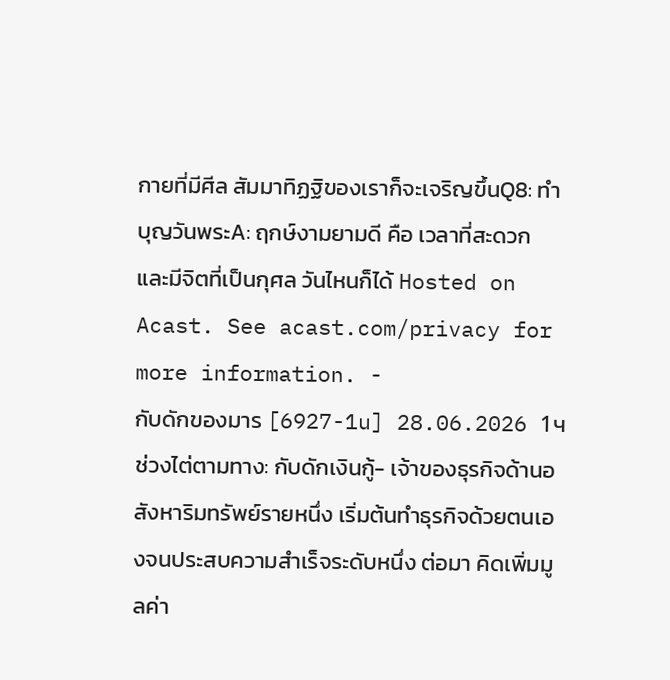กายที่มีศีล สัมมาทิฏฐิของเราก็จะเจริญขึ้นQ8: ทำบุญวันพระA: ฤกษ์งามยามดี คือ เวลาที่สะดวกและมีจิตที่เป็นกุศล วันไหนก็ได้ Hosted on Acast. See acast.com/privacy for more information. -
กับดักของมาร [6927-1u] 28.06.2026 1чช่วงไต่ตามทาง: กับดักเงินกู้- เจ้าของธุรกิจด้านอสังหาริมทรัพย์รายหนึ่ง เริ่มต้นทำธุรกิจด้วยตนเองจนประสบความสำเร็จระดับหนึ่ง ต่อมา คิดเพิ่มมูลค่า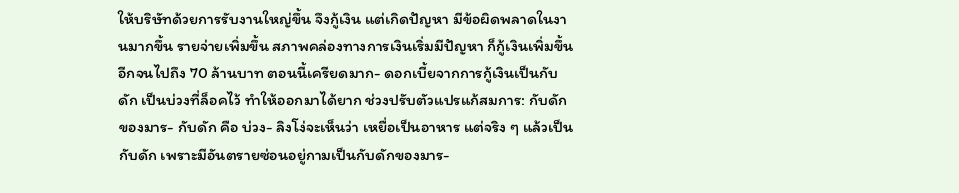ให้บริษัทด้วยการรับงานใหญ่ขึ้น จึงกู้เงิน แต่เกิดปัญหา มีข้อผิดพลาดในงานมากขึ้น รายจ่ายเพิ่มขึ้น สภาพคล่องทางการเงินเริ่มมีปัญหา ก็กู้เงินเพิ่มขึ้นอีกจนไปถึง 70 ล้านบาท ตอนนี้เครียดมาก- ดอกเบี้ยจากการกู้เงินเป็นกับดัก เป็นบ่วงที่ล็อคไว้ ทำให้ออกมาได้ยาก ช่วงปรับตัวแปรแก้สมการ: กับดักของมาร- กับดัก คือ บ่วง- ลิงโง่จะเห็นว่า เหยื่อเป็นอาหาร แต่จริง ๆ แล้วเป็นกับดัก เพราะมีอันตรายซ่อนอยู่กามเป็นกับดักของมาร-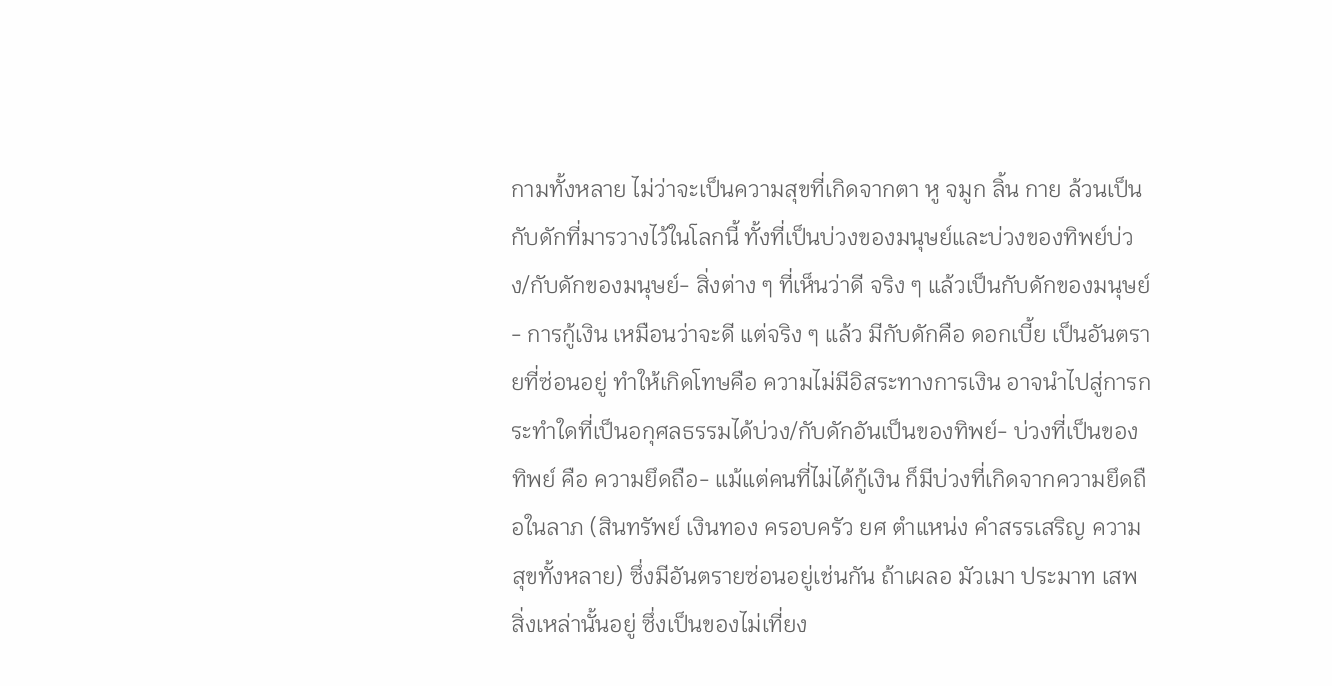กามทั้งหลาย ไม่ว่าจะเป็นความสุขที่เกิดจากตา หู จมูก ลิ้น กาย ล้วนเป็นกับดักที่มารวางไว้ในโลกนี้ ทั้งที่เป็นบ่วงของมนุษย์และบ่วงของทิพย์บ่วง/กับดักของมนุษย์- สิ่งต่าง ๆ ที่เห็นว่าดี จริง ๆ แล้วเป็นกับดักของมนุษย์- การกู้เงิน เหมือนว่าจะดี แต่จริง ๆ แล้ว มีกับดักคือ ดอกเบี้ย เป็นอันตรายที่ซ่อนอยู่ ทำให้เกิดโทษคือ ความไม่มีอิสระทางการเงิน อาจนำไปสู่การกระทำใดที่เป็นอกุศลธรรมได้บ่วง/กับดักอันเป็นของทิพย์- บ่วงที่เป็นของทิพย์ คือ ความยึดถือ- แม้แต่คนที่ไม่ได้กู้เงิน ก็มีบ่วงที่เกิดจากความยึดถือในลาภ (สินทรัพย์ เงินทอง ครอบครัว ยศ ตำแหน่ง คำสรรเสริญ ความสุขทั้งหลาย) ซึ่งมีอันตรายซ่อนอยู่เช่นกัน ถ้าเผลอ มัวเมา ประมาท เสพสิ่งเหล่านั้นอยู่ ซึ่งเป็นของไม่เที่ยง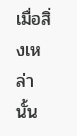เมื่อสิ่งเหล่านั้น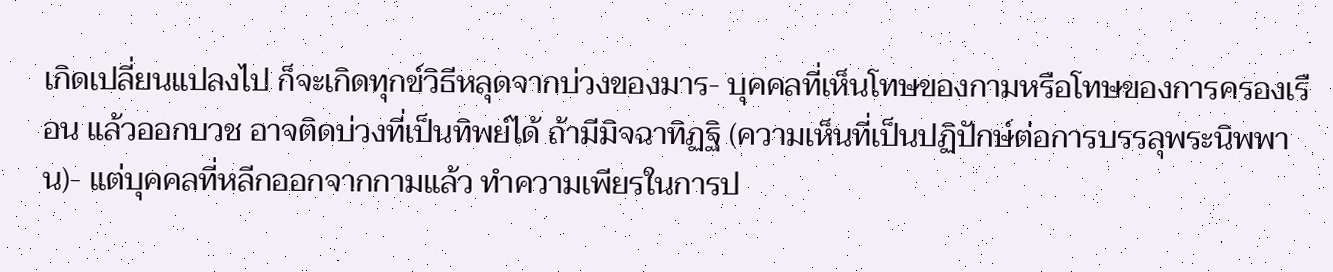เกิดเปลี่ยนแปลงไป ก็จะเกิดทุกข์วิธีหลุดจากบ่วงของมาร- บุคคลที่เห็นโทษของกามหรือโทษของการครองเรือน แล้วออกบวช อาจติดบ่วงที่เป็นทิพย์ได้ ถ้ามีมิจฉาทิฏฐิ (ความเห็นที่เป็นปฏิปักษ์ต่อการบรรลุพระนิพพาน)- แต่บุคคลที่หลีกออกจากกามแล้ว ทำความเพียรในการป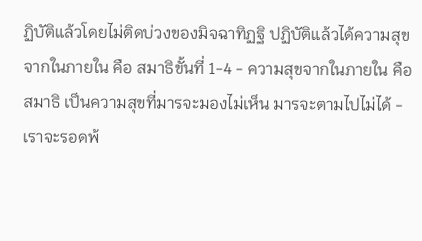ฏิบัติแล้วโดยไม่ติดบ่วงของมิจฉาทิฏฐิ ปฏิบัติแล้วได้ความสุขจากในภายใน คือ สมาธิขั้นที่ 1-4 - ความสุขจากในภายใน คือ สมาธิ เป็นความสุขที่มารจะมองไม่เห็น มารจะตามไปไม่ได้ - เราจะรอดพ้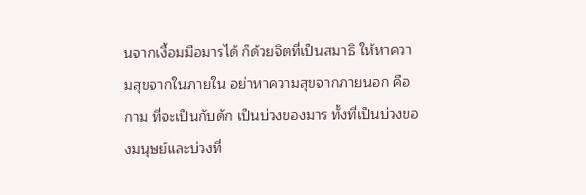นจากเงื้อมมือมารได้ ก็ด้วยจิตที่เป็นสมาธิ ให้หาความสุขจากในภายใน อย่าหาความสุขจากภายนอก คือ กาม ที่จะเป็นกับดัก เป็นบ่วงของมาร ทั้งที่เป็นบ่วงของมนุษย์และบ่วงที่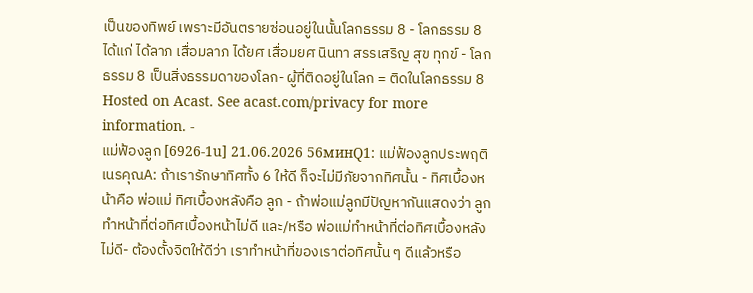เป็นของทิพย์ เพราะมีอันตรายซ่อนอยู่ในนั้นโลกธรรม 8 - โลกธรรม 8 ได้แก่ ได้ลาภ เสื่อมลาภ ได้ยศ เสื่อมยศ นินทา สรรเสริญ สุข ทุกข์ - โลกธรรม 8 เป็นสิ่งธรรมดาของโลก- ผู้ที่ติดอยู่ในโลก = ติดในโลกธรรม 8 Hosted on Acast. See acast.com/privacy for more information. -
แม่ฟ้องลูก [6926-1u] 21.06.2026 56минQ1: แม่ฟ้องลูกประพฤติเนรคุณA: ถ้าเรารักษาทิศทั้ง 6 ให้ดี ก็จะไม่มีภัยจากทิศนั้น - ทิศเบื้องหน้าคือ พ่อแม่ ทิศเบื้องหลังคือ ลูก - ถ้าพ่อแม่ลูกมีปัญหากันแสดงว่า ลูกทำหน้าที่ต่อทิศเบื้องหน้าไม่ดี และ/หรือ พ่อแม่ทำหน้าที่ต่อทิศเบื้องหลังไม่ดี- ต้องตั้งจิตให้ดีว่า เราทำหน้าที่ของเราต่อทิศนั้น ๆ ดีแล้วหรือ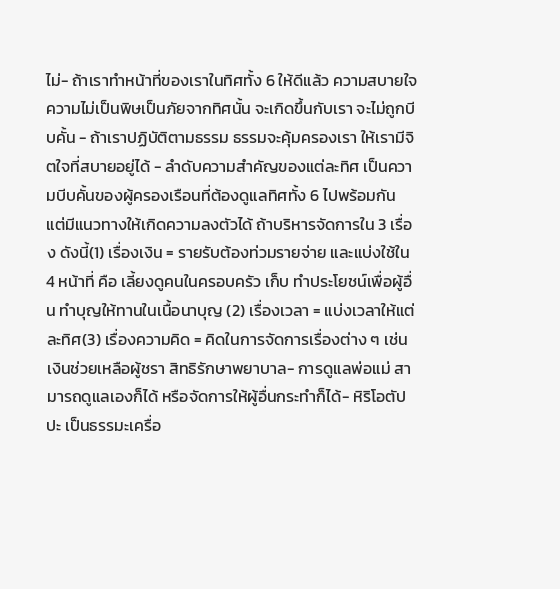ไม่- ถ้าเราทำหน้าที่ของเราในทิศทั้ง 6 ให้ดีแล้ว ความสบายใจ ความไม่เป็นพิษเป็นภัยจากทิศนั้น จะเกิดขึ้นกับเรา จะไม่ถูกบีบคั้น - ถ้าเราปฏิบัติตามธรรม ธรรมจะคุ้มครองเรา ให้เรามีจิตใจที่สบายอยู่ได้ - ลำดับความสำคัญของแต่ละทิศ เป็นความบีบคั้นของผู้ครองเรือนที่ต้องดูแลทิศทั้ง 6 ไปพร้อมกัน แต่มีแนวทางให้เกิดความลงตัวได้ ถ้าบริหารจัดการใน 3 เรื่อง ดังนี้(1) เรื่องเงิน = รายรับต้องท่วมรายจ่าย และแบ่งใช้ใน 4 หน้าที่ คือ เลี้ยงดูคนในครอบครัว เก็บ ทำประโยชน์เพื่อผู้อื่น ทำบุญให้ทานในเนื้อนาบุญ (2) เรื่องเวลา = แบ่งเวลาให้แต่ละทิศ(3) เรื่องความคิด = คิดในการจัดการเรื่องต่าง ๆ เช่น เงินช่วยเหลือผู้ชรา สิทธิรักษาพยาบาล- การดูแลพ่อแม่ สามารถดูแลเองก็ได้ หรือจัดการให้ผู้อื่นกระทำก็ได้- หิริโอตัปปะ เป็นธรรมะเครื่อ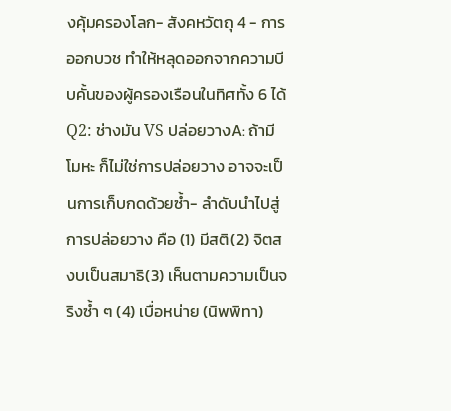งคุ้มครองโลก- สังคหวัตถุ 4 - การออกบวช ทำให้หลุดออกจากความบีบคั้นของผู้ครองเรือนในทิศทั้ง 6 ได้ Q2: ช่างมัน VS ปล่อยวางA: ถ้ามีโมหะ ก็ไม่ใช่การปล่อยวาง อาจจะเป็นการเก็บกดด้วยซ้ำ- ลำดับนำไปสู่การปล่อยวาง คือ (1) มีสติ(2) จิตสงบเป็นสมาธิ(3) เห็นตามความเป็นจริงซ้ำ ๆ (4) เบื่อหน่าย (นิพพิทา)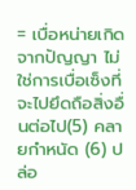= เบื่อหน่ายเกิดจากปัญญา ไม่ใช่การเบื่อเซ็งที่จะไปยึดถือสิ่งอื่นต่อไป(5) คลายกำหนัด (6) ปล่อ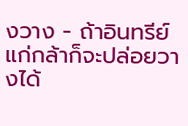งวาง - ถ้าอินทรีย์แก่กล้าก็จะปล่อยวางได้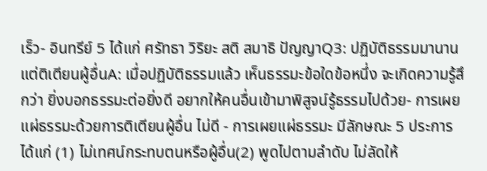เร็ว- อินทรีย์ 5 ได้แก่ ศรัทธา วิริยะ สติ สมาธิ ปัญญาQ3: ปฏิบัติธรรมมานานแต่ติเตียนผู้อื่นA: เมื่อปฏิบัติธรรมแล้ว เห็นธรรมะข้อใดข้อหนึ่ง จะเกิดความรู้สึกว่า ยิ่งบอกธรรมะต่อยิ่งดี อยากให้คนอื่นเข้ามาพิสูจน์รู้ธรรมไปด้วย- การเผยแผ่ธรรมะด้วยการติเตียนผู้อื่น ไม่ดี - การเผยแผ่ธรรมะ มีลักษณะ 5 ประการ ได้แก่ (1) ไม่เทศน์กระทบตนหรือผู้อื่น(2) พูดไปตามลำดับ ไม่ลัดให้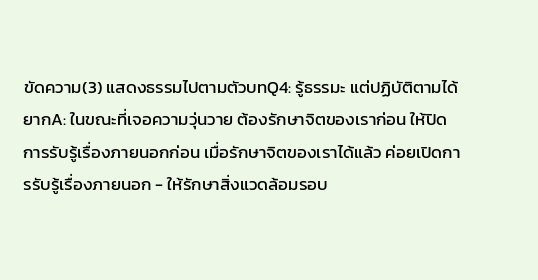ขัดความ(3) แสดงธรรมไปตามตัวบทQ4: รู้ธรรมะ แต่ปฏิบัติตามได้ยากA: ในขณะที่เจอความวุ่นวาย ต้องรักษาจิตของเราก่อน ให้ปิดการรับรู้เรื่องภายนอกก่อน เมื่อรักษาจิตของเราได้แล้ว ค่อยเปิดการรับรู้เรื่องภายนอก - ให้รักษาสิ่งแวดล้อมรอบ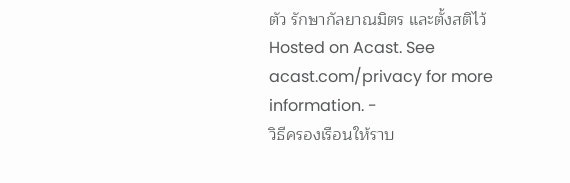ตัว รักษากัลยาณมิตร และตั้งสติไว้ Hosted on Acast. See acast.com/privacy for more information. -
วิธีครองเรือนให้ราบ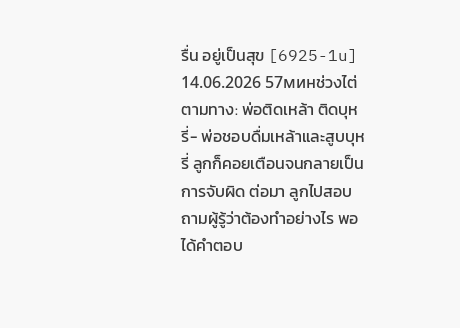รื่น อยู่เป็นสุข [6925-1u] 14.06.2026 57минช่วงไต่ตามทาง: พ่อติดเหล้า ติดบุหรี่- พ่อชอบดื่มเหล้าและสูบบุหรี่ ลูกก็คอยเตือนจนกลายเป็นการจับผิด ต่อมา ลูกไปสอบถามผู้รู้ว่าต้องทำอย่างไร พอได้คำตอบ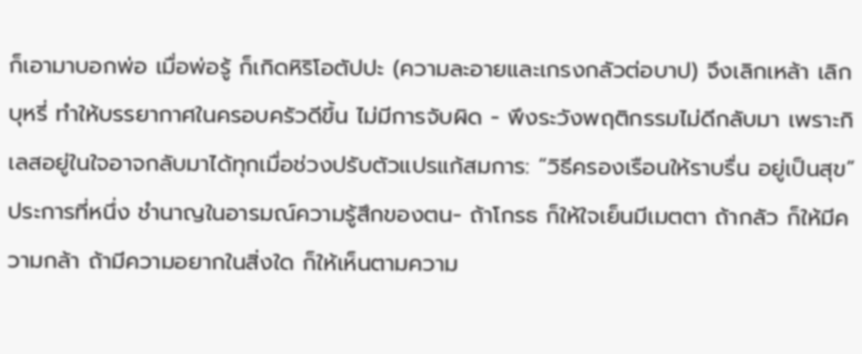ก็เอามาบอกพ่อ เมื่อพ่อรู้ ก็เกิดหิริโอตัปปะ (ความละอายและเกรงกลัวต่อบาป) จึงเลิกเหล้า เลิกบุหรี่ ทำให้บรรยากาศในครอบครัวดีขึ้น ไม่มีการจับผิด - พึงระวังพฤติกรรมไม่ดีกลับมา เพราะกิเลสอยู่ในใจอาจกลับมาได้ทุกเมื่อช่วงปรับตัวแปรแก้สมการ: “วิธีครองเรือนให้ราบรื่น อยู่เป็นสุข”ประการที่หนึ่ง ชำนาญในอารมณ์ความรู้สึกของตน- ถ้าโกรธ ก็ให้ใจเย็นมีเมตตา ถ้ากลัว ก็ให้มีความกล้า ถ้ามีความอยากในสิ่งใด ก็ให้เห็นตามความ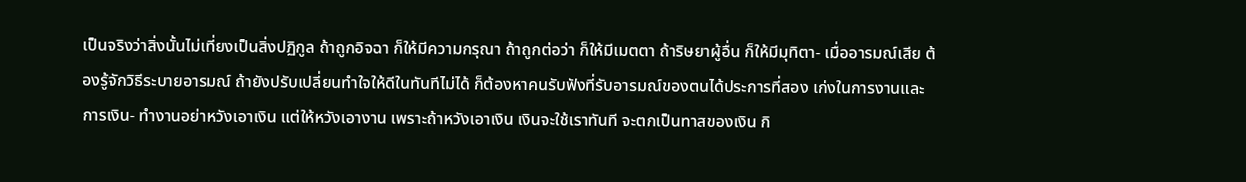เป็นจริงว่าสิ่งนั้นไม่เที่ยงเป็นสิ่งปฏิกูล ถ้าถูกอิจฉา ก็ให้มีความกรุณา ถ้าถูกต่อว่า ก็ให้มีเมตตา ถ้าริษยาผู้อื่น ก็ให้มีมุทิตา- เมื่ออารมณ์เสีย ต้องรู้จักวิธีระบายอารมณ์ ถ้ายังปรับเปลี่ยนทำใจให้ดีในทันทีไม่ได้ ก็ต้องหาคนรับฟังที่รับอารมณ์ของตนได้ประการที่สอง เก่งในการงานและการเงิน- ทำงานอย่าหวังเอาเงิน แต่ให้หวังเอางาน เพราะถ้าหวังเอาเงิน เงินจะใช้เราทันที จะตกเป็นทาสของเงิน กิ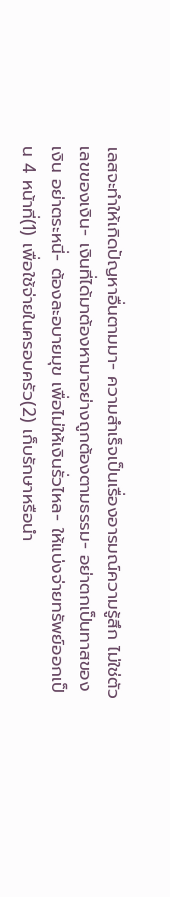เลสจะทำให้เกิดปัญหาอื่นตามมา- ความสำเร็จเป็นเรื่องอารมณ์ความรู้สึก ไม่ใช่ตัวเลขของเงิน- เงินที่ได้มาต้องหามาอย่างถูกต้องตามธรรม- อย่าตกเป็นทาสของเงิน อย่าตระหนี่- ต้องละอบายมุข เพื่อไม่ให้เงินรั่วไหล- ให้แบ่งจ่ายทรัพย์ออกเป็น 4 หน้าที่(1) เพื่อใช้จ่ายในครอบครัว(2) เก็บรักษาหรือนำ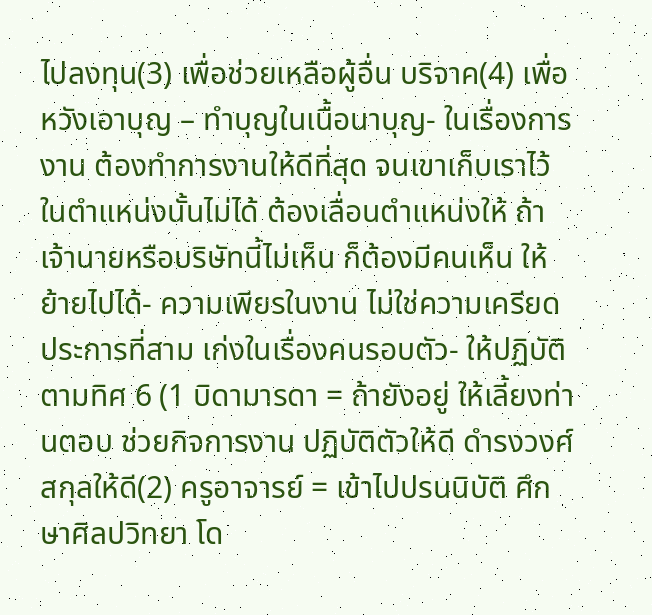ไปลงทุน(3) เพื่อช่วยเหลือผู้อื่น บริจาค(4) เพื่อหวังเอาบุญ – ทำบุญในเนื้อนาบุญ- ในเรื่องการงาน ต้องทำการงานให้ดีที่สุด จนเขาเก็บเราไว้ในตำแหน่งนั้นไม่ได้ ต้องเลื่อนตำแหน่งให้ ถ้าเจ้านายหรือบริษัทนี้ไม่เห็น ก็ต้องมีคนเห็น ให้ย้ายไปได้- ความเพียรในงาน ไม่ใช่ความเครียดประการที่สาม เก่งในเรื่องคนรอบตัว- ให้ปฏิบัติตามทิศ 6 (1 บิดามารดา = ถ้ายังอยู่ ให้เลี้ยงท่านตอบ ช่วยกิจการงาน ปฏิบัติตัวให้ดี ดำรงวงศ์สกุลให้ดี(2) ครูอาจารย์ = เข้าไปปรนนิบัติ ศึกษาศิลปวิทยา โด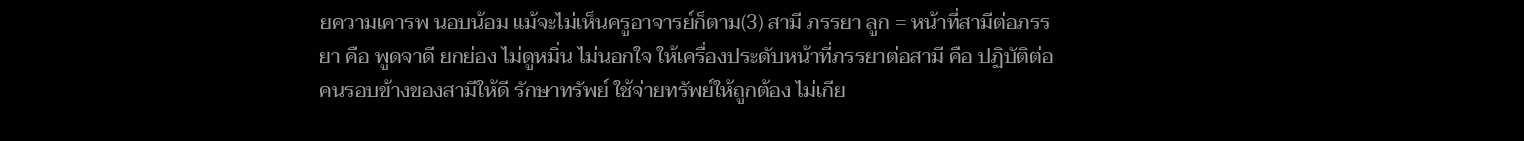ยความเคารพ นอบน้อม แม้จะไม่เห็นครูอาจารย์ก็ตาม(3) สามี ภรรยา ลูก = หน้าที่สามีต่อภรรยา คือ พูดจาดี ยกย่อง ไม่ดูหมิ่น ไม่นอกใจ ให้เครื่องประดับหน้าที่ภรรยาต่อสามี คือ ปฏิบัติต่อคนรอบข้างของสามีให้ดี รักษาทรัพย์ ใช้จ่ายทรัพย์ให้ถูกต้อง ไม่เกีย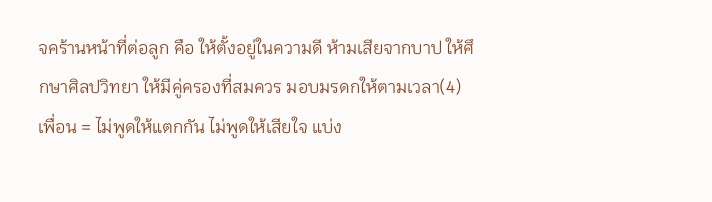จคร้านหน้าที่ต่อลูก คือ ให้ตั้งอยู่ในความดี ห้ามเสียจากบาป ให้ศึกษาศิลปวิทยา ให้มีคู่ครองที่สมควร มอบมรดกให้ตามเวลา(4) เพื่อน = ไม่พูดให้แตกกัน ไม่พูดให้เสียใจ แบ่ง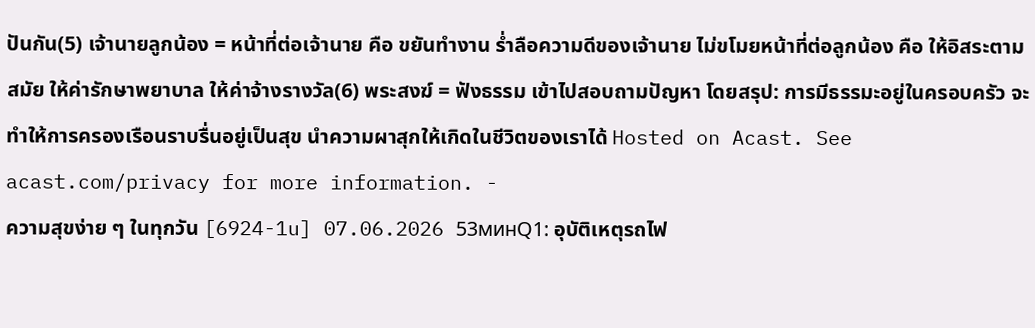ปันกัน(5) เจ้านายลูกน้อง = หน้าที่ต่อเจ้านาย คือ ขยันทำงาน ร่ำลือความดีของเจ้านาย ไม่ขโมยหน้าที่ต่อลูกน้อง คือ ให้อิสระตามสมัย ให้ค่ารักษาพยาบาล ให้ค่าจ้างรางวัล(6) พระสงฆ์ = ฟังธรรม เข้าไปสอบถามปัญหา โดยสรุป: การมีธรรมะอยู่ในครอบครัว จะทำให้การครองเรือนราบรื่นอยู่เป็นสุข นำความผาสุกให้เกิดในชีวิตของเราได้ Hosted on Acast. See acast.com/privacy for more information. -
ความสุขง่าย ๆ ในทุกวัน [6924-1u] 07.06.2026 53минQ1: อุบัติเหตุรถไฟ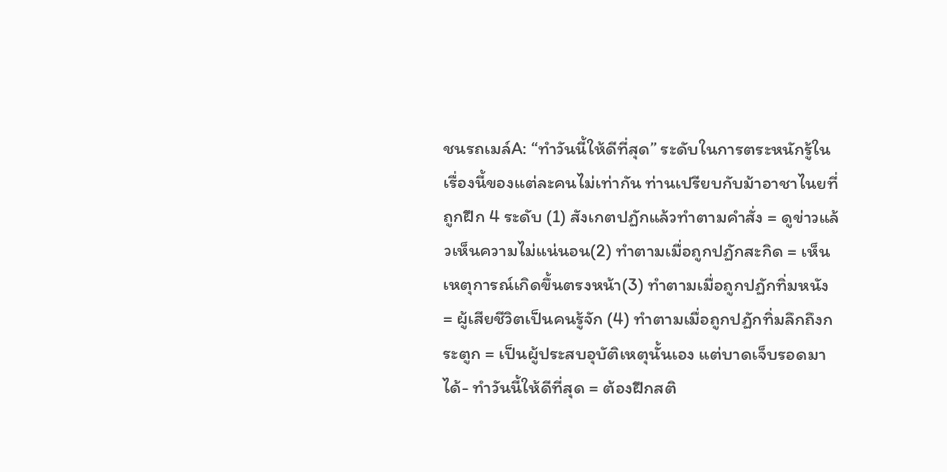ชนรถเมล์A: “ทำวันนี้ให้ดีที่สุด” ระดับในการตระหนักรู้ในเรื่องนี้ของแต่ละคนไม่เท่ากัน ท่านเปรียบกับม้าอาชาไนยที่ถูกฝึก 4 ระดับ (1) สังเกตปฏักแล้วทำตามคำสั่ง = ดูข่าวแล้วเห็นความไม่แน่นอน(2) ทำตามเมื่อถูกปฏักสะกิด = เห็นเหตุการณ์เกิดขึ้นตรงหน้า(3) ทำตามเมื่อถูกปฏักทิ่มหนัง = ผู้เสียชีวิตเป็นคนรู้จัก (4) ทำตามเมื่อถูกปฏักทิ่มลึกถึงกระตูก = เป็นผู้ประสบอุบัติเหตุนั้นเอง แต่บาดเจ็บรอดมาได้- ทำวันนี้ให้ดีที่สุด = ต้องฝึกสติ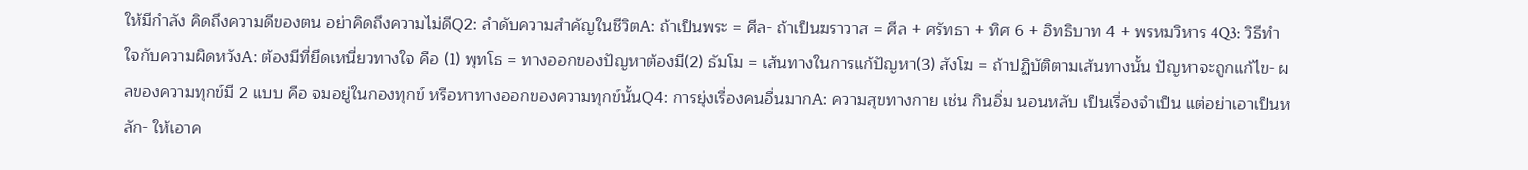ให้มีกำลัง คิดถึงความดีของตน อย่าคิดถึงความไม่ดีQ2: ลำดับความสำคัญในชีวิตA: ถ้าเป็นพระ = ศีล- ถ้าเป็นฆราวาส = ศีล + ศรัทธา + ทิศ 6 + อิทธิบาท 4 + พรหมวิหาร 4Q3: วิธีทำใจกับความผิดหวังA: ต้องมีที่ยึดเหนี่ยวทางใจ คือ (1) พุทโธ = ทางออกของปัญหาต้องมี(2) ธัมโม = เส้นทางในการแก้ปัญหา(3) สังโฆ = ถ้าปฏิบัติตามเส้นทางนั้น ปัญหาจะถูกแก้ไข- ผลของความทุกข์มี 2 แบบ คือ จมอยู่ในกองทุกข์ หรือหาทางออกของความทุกข์นั้นQ4: การยุ่งเรื่องคนอื่นมากA: ความสุขทางกาย เช่น กินอิ่ม นอนหลับ เป็นเรื่องจำเป็น แต่อย่าเอาเป็นหลัก- ให้เอาค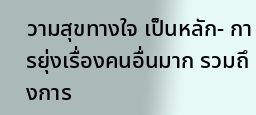วามสุขทางใจ เป็นหลัก- การยุ่งเรื่องคนอื่นมาก รวมถึงการ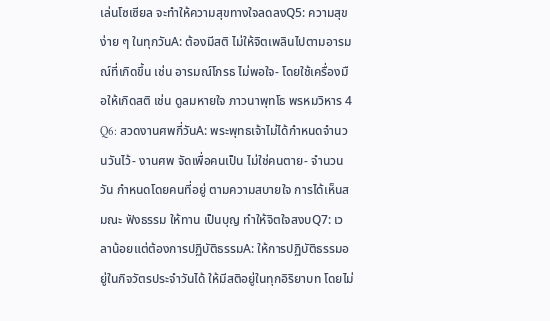เล่นโซเซียล จะทำให้ความสุขทางใจลดลงQ5: ความสุขง่าย ๆ ในทุกวันA: ต้องมีสติ ไม่ให้จิตเพลินไปตามอารมณ์ที่เกิดขึ้น เช่น อารมณ์โกรธ ไม่พอใจ- โดยใช้เครื่องมือให้เกิดสติ เช่น ดูลมหายใจ ภาวนาพุทโธ พรหมวิหาร 4 Q6: สวดงานศพกี่วันA: พระพุทธเจ้าไม่ได้กำหนดจำนวนวันไว้- งานศพ จัดเพื่อคนเป็น ไม่ใช่คนตาย- จำนวนวัน กำหนดโดยคนที่อยู่ ตามความสบายใจ การได้เห็นสมณะ ฟังธรรม ให้ทาน เป็นบุญ ทำให้จิตใจสงบQ7: เวลาน้อยแต่ต้องการปฏิบัติธรรมA: ให้การปฏิบัติธรรมอยู่ในกิจวัตรประจำวันได้ ให้มีสติอยู่ในทุกอิริยาบท โดยไม่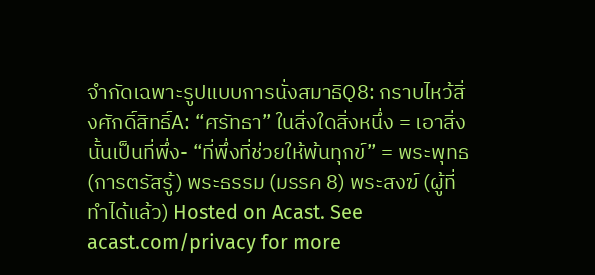จำกัดเฉพาะรูปแบบการนั่งสมาธิQ8: กราบไหว้สิ่งศักดิ์สิทธิ์A: “ศรัทธา” ในสิ่งใดสิ่งหนึ่ง = เอาสิ่งนั้นเป็นที่พึ่ง- “ที่พึ่งที่ช่วยให้พ้นทุกข์” = พระพุทธ (การตรัสรู้) พระธรรม (มรรค 8) พระสงฆ์ (ผู้ที่ทำได้แล้ว) Hosted on Acast. See acast.com/privacy for more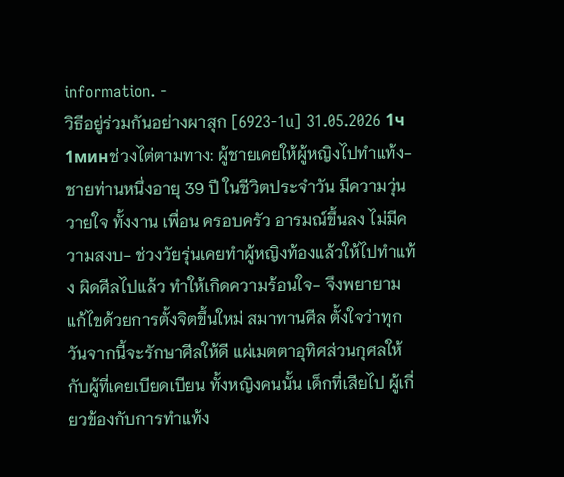information. -
วิธีอยู่ร่วมกันอย่างผาสุก [6923-1u] 31.05.2026 1ч 1минช่วงไต่ตามทาง: ผู้ชายเคยให้ผู้หญิงไปทำแท้ง- ชายท่านหนึ่งอายุ 39 ปี ในชีวิตประจำวัน มีความวุ่นวายใจ ทั้งงาน เพื่อน ครอบครัว อารมณ์ขึ้นลง ไม่มีความสงบ- ช่วงวัยรุ่นเคยทำผู้หญิงท้องแล้วให้ไปทำแท้ง ผิดศีลไปแล้ว ทำให้เกิดความร้อนใจ- จึงพยายามแก้ไขด้วยการตั้งจิตขึ้นใหม่ สมาทานศีล ตั้งใจว่าทุกวันจากนี้จะรักษาศีลให้ดี แผ่เมตตาอุทิศส่วนกุศลให้กับผู้ที่เคยเบียดเบียน ทั้งหญิงคนนั้น เด็กที่เสียไป ผู้เกี่ยวข้องกับการทำแท้ง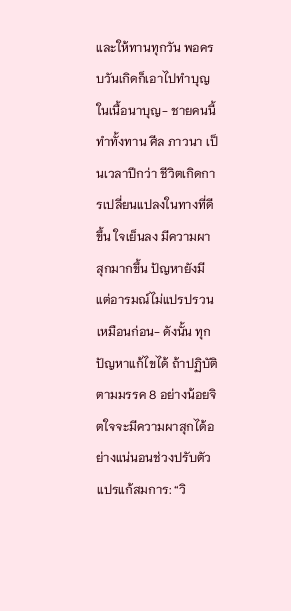และให้ทานทุกวัน พอครบวันเกิดก็เอาไปทำบุญในเนื้อนาบุญ- ชายคนนี้ทำทั้งทาน ศีล ภาวนา เป็นเวลาปีกว่า ชีวิตเกิดการเปลี่ยนแปลงในทางที่ดีขึ้น ใจเย็นลง มีความผาสุกมากขึ้น ปัญหายังมีแต่อารมณ์ไม่แปรปรวนเหมือนก่อน- ดังนั้น ทุกปัญหาแก้ไขได้ ถ้าปฏิบัติตามมรรค 8 อย่างน้อยจิตใจจะมีความผาสุกได้อย่างแน่นอนช่วงปรับตัวแปรแก้สมการ: “วิ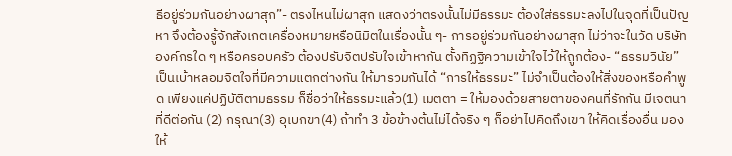ธีอยู่ร่วมกันอย่างผาสุก”- ตรงไหนไม่ผาสุก แสดงว่าตรงนั้นไม่มีธรรมะ ต้องใส่ธรรมะลงไปในจุดที่เป็นปัญหา จึงต้องรู้จักสังเกตเครื่องหมายหรือนิมิตในเรื่องนั้น ๆ- การอยู่ร่วมกันอย่างผาสุก ไม่ว่าจะในวัด บริษัท องค์กรใด ๆ หรือครอบครัว ต้องปรับจิตปรับใจเข้าหากัน ตั้งทิฏฐิความเข้าใจไว้ให้ถูกต้อง- “ธรรมวินัย” เป็นเบ้าหลอมจิตใจที่มีความแตกต่างกัน ให้มารวมกันได้ “การให้ธรรมะ” ไม่จำเป็นต้องให้สิ่งของหรือคำพูด เพียงแค่ปฏิบัติตามธรรม ก็ชื่อว่าให้ธรรมะแล้ว(1) เมตตา = ให้มองด้วยสายตาของคนที่รักกัน มีเจตนาที่ดีต่อกัน (2) กรุณา(3) อุเบกขา(4) ถ้าทำ 3 ข้อข้างต้นไม่ได้จริง ๆ ก็อย่าไปคิดถึงเขา ให้คิดเรื่องอื่น มองให้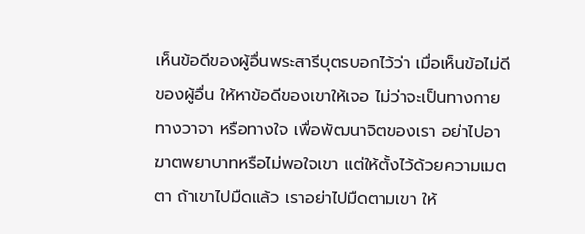เห็นข้อดีของผู้อื่นพระสารีบุตรบอกไว้ว่า เมื่อเห็นข้อไม่ดีของผู้อื่น ให้หาข้อดีของเขาให้เจอ ไม่ว่าจะเป็นทางกาย ทางวาจา หรือทางใจ เพื่อพัฒนาจิตของเรา อย่าไปอาฆาตพยาบาทหรือไม่พอใจเขา แต่ให้ตั้งไว้ด้วยความเมตตา ถ้าเขาไปมืดแล้ว เราอย่าไปมืดตามเขา ให้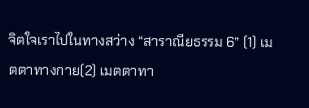จิตใจเราไปในทางสว่าง “สาราณียธรรม 6” (1) เมตตาทางกาย(2) เมตตาทา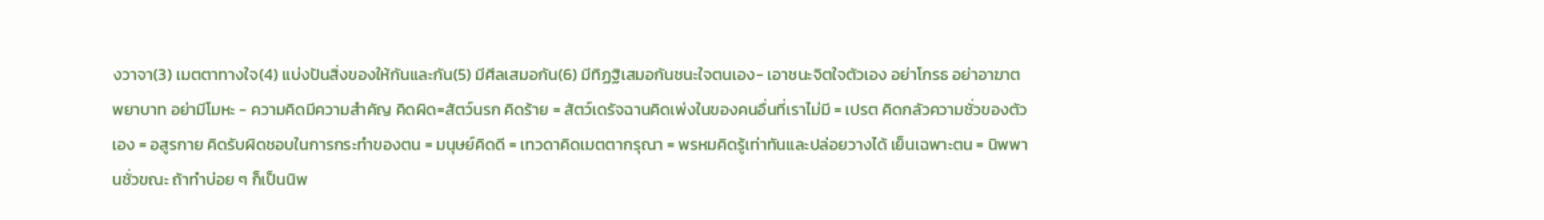งวาจา(3) เมตตาทางใจ(4) แบ่งปันสิ่งของให้กันและกัน(5) มีศีลเสมอกัน(6) มีทิฏฐิเสมอกันชนะใจตนเอง- เอาชนะจิตใจตัวเอง อย่าโกรธ อย่าอาฆาตพยาบาท อย่ามีโมหะ - ความคิดมีความสำคัญ คิดผิด=สัตว์นรก คิดร้าย = สัตว์เดรัจฉานคิดเพ่งในของคนอื่นที่เราไม่มี = เปรต คิดกลัวความชั่วของตัวเอง = อสูรกาย คิดรับผิดชอบในการกระทำของตน = มนุษย์คิดดี = เทวดาคิดเมตตากรุณา = พรหมคิดรู้เท่าทันและปล่อยวางได้ เย็นเฉพาะตน = นิพพานชั่วขณะ ถ้าทำบ่อย ๆ ก็เป็นนิพ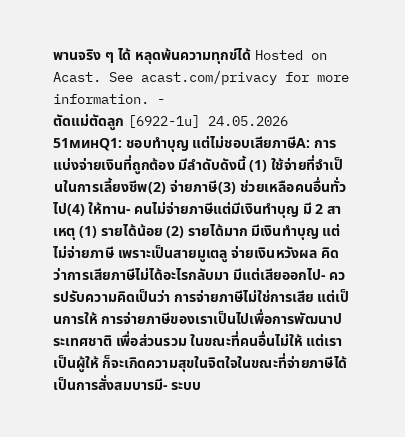พานจริง ๆ ได้ หลุดพ้นความทุกข์ได้ Hosted on Acast. See acast.com/privacy for more information. -
ตัดแม่ตัดลูก [6922-1u] 24.05.2026 51минQ1: ชอบทำบุญ แต่ไม่ชอบเสียภาษีA: การแบ่งจ่ายเงินที่ถูกต้อง มีลำดับดังนี้ (1) ใช้จ่ายที่จำเป็นในการเลี้ยงชีพ(2) จ่ายภาษี(3) ช่วยเหลือคนอื่นทั่วไป(4) ให้ทาน- คนไม่จ่ายภาษีแต่มีเงินทำบุญ มี 2 สาเหตุ (1) รายได้น้อย (2) รายได้มาก มีเงินทำบุญ แต่ไม่จ่ายภาษี เพราะเป็นสายมูเตลู จ่ายเงินหวังผล คิดว่าการเสียภาษีไม่ได้อะไรกลับมา มีแต่เสียออกไป- ควรปรับความคิดเป็นว่า การจ่ายภาษีไม่ใช่การเสีย แต่เป็นการให้ การจ่ายภาษีของเราเป็นไปเพื่อการพัฒนาประเทศชาติ เพื่อส่วนรวม ในขณะที่คนอื่นไม่ให้ แต่เราเป็นผู้ให้ ก็จะเกิดความสุขในจิตใจในขณะที่จ่ายภาษีได้ เป็นการสั่งสมบารมี- ระบบ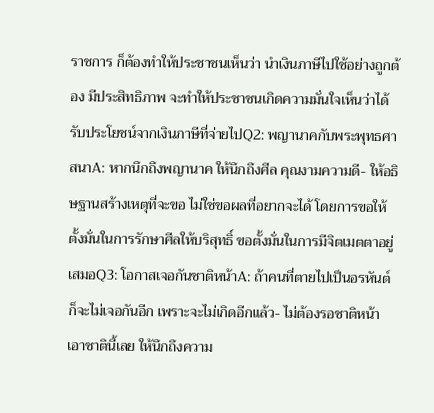ราชการ ก็ต้องทำให้ประชาชนเห็นว่า นำเงินภาษีไปใช้อย่างถูกต้อง มีประสิทธิภาพ จะทำให้ประชาชนเกิดความมั่นใจเห็นว่าได้รับประโยชน์จากเงินภาษีที่จ่ายไปQ2: พญานาคกับพระพุทธศาสนาA: หากนึกถึงพญานาค ให้นึกถึงศีล คุณงามความดี- ให้อธิษฐานสร้างเหตุที่จะขอ ไม่ใช่ขอผลที่อยากจะได้ โดยการขอให้ตั้งมั่นในการรักษาศีลให้บริสุทธิ์ ขอตั้งมั่นในการมีจิตเมตตาอยู่เสมอQ3: โอกาสเจอกันชาติหน้าA: ถ้าคนที่ตายไปเป็นอรหันต์ ก็จะไม่เจอกันอีก เพราะจะไม่เกิดอีกแล้ว- ไม่ต้องรอชาติหน้า เอาชาตินี้เลย ให้นึกถึงความ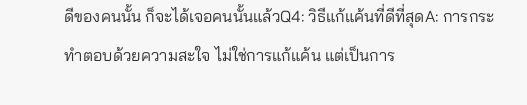ดีของคนนั้น ก็จะได้เจอคนนั้นแล้วQ4: วิธีแก้แค้นที่ดีที่สุดA: การกระทำตอบด้วยความสะใจ ไม่ใช่การแก้แค้น แต่เป็นการ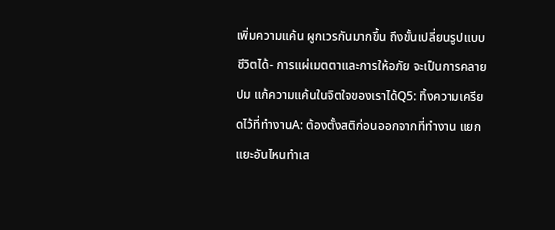เพิ่มความแค้น ผูกเวรกันมากขึ้น ถึงขั้นเปลี่ยนรูปแบบชีวิตได้- การแผ่เมตตาและการให้อภัย จะเป็นการคลายปม แก้ความแค้นในจิตใจของเราได้Q5: ทิ้งความเครียดไว้ที่ทำงานA: ต้องตั้งสติก่อนออกจากที่ทำงาน แยกแยะอันไหนทำเส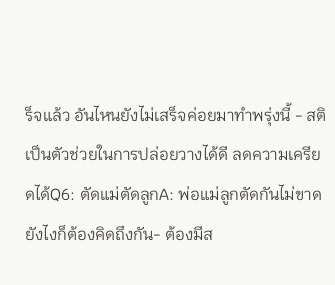ร็จแล้ว อันไหนยังไม่เสร็จค่อยมาทำพรุ่งนี้ - สติ เป็นตัวช่วยในการปล่อยวางได้ดี ลดความเครียดได้Q6: ตัดแม่ตัดลูกA: พ่อแม่ลูกตัดกันไม่ขาด ยังไงก็ต้องคิดถึงกัน- ต้องมีส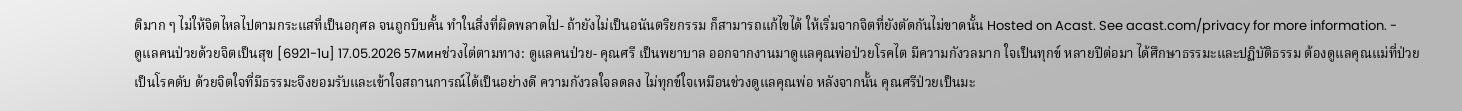ติมาก ๆ ไม่ให้จิตไหลไปตามกระแสที่เป็นอกุศล จนถูกบีบคั้น ทำในสิ่งที่ผิดพลาดไป- ถ้ายังไม่เป็นอนันตริยกรรม ก็สามารถแก้ไขได้ ให้เริ่มจากจิตที่ยังตัดกันไม่ขาดนั้น Hosted on Acast. See acast.com/privacy for more information. -
ดูแลคนป่วยด้วยจิตเป็นสุข [6921-1u] 17.05.2026 57минช่วงไต่ตามทาง: ดูแลคนป่วย- คุณศรี เป็นพยาบาล ออกจากงานมาดูแลคุณพ่อป่วยโรคไต มีความกังวลมาก ใจเป็นทุกข์ หลายปีต่อมา ได้ศึกษาธรรมะและปฏิบัติธรรม ต้องดูแลคุณแม่ที่ป่วยเป็นโรคตับ ด้วยจิตใจที่มีธรรมะจึงยอมรับและเข้าใจสถานการณ์ได้เป็นอย่างดี ความกังวลใจลดลง ไม่ทุกข์ใจเหมือนช่วงดูแลคุณพ่อ หลังจากนั้น คุณศรีป่วยเป็นมะ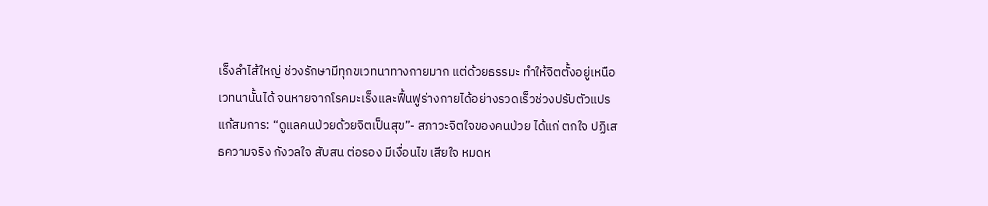เร็งลำไส้ใหญ่ ช่วงรักษามีทุกขเวทนาทางกายมาก แต่ด้วยธรรมะ ทำให้จิตตั้งอยู่เหนือเวทนานั้นได้ จนหายจากโรคมะเร็งและฟื้นฟูร่างกายได้อย่างรวดเร็วช่วงปรับตัวแปรแก้สมการ: “ดูแลคนป่วยด้วยจิตเป็นสุข”- สภาวะจิตใจของคนป่วย ได้แก่ ตกใจ ปฏิเสธความจริง กังวลใจ สับสน ต่อรอง มีเงื่อนไข เสียใจ หมดห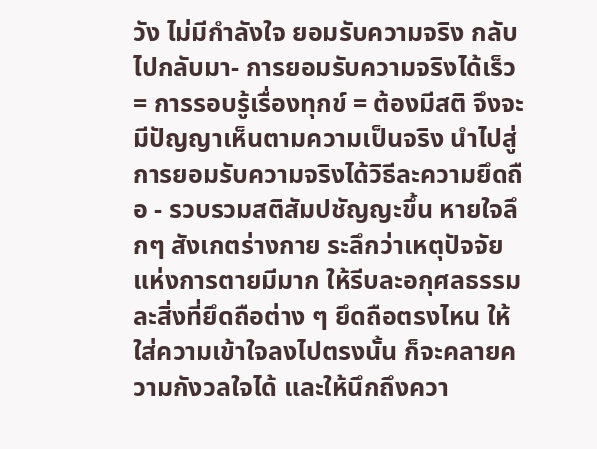วัง ไม่มีกำลังใจ ยอมรับความจริง กลับไปกลับมา- การยอมรับความจริงได้เร็ว = การรอบรู้เรื่องทุกข์ = ต้องมีสติ จึงจะมีปัญญาเห็นตามความเป็นจริง นำไปสู่การยอมรับความจริงได้วิธีละความยึดถือ - รวบรวมสติสัมปชัญญะขึ้น หายใจลึกๆ สังเกตร่างกาย ระลึกว่าเหตุปัจจัยแห่งการตายมีมาก ให้รีบละอกุศลธรรม ละสิ่งที่ยึดถือต่าง ๆ ยึดถือตรงไหน ให้ใส่ความเข้าใจลงไปตรงนั้น ก็จะคลายความกังวลใจได้ และให้นึกถึงควา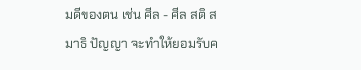มดีของตน เช่น ศีล - ศีล สติ สมาธิ ปัญญา จะทำให้ยอมรับค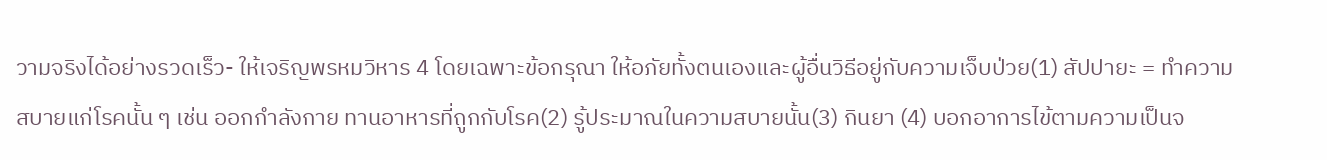วามจริงได้อย่างรวดเร็ว- ให้เจริญพรหมวิหาร 4 โดยเฉพาะข้อกรุณา ให้อภัยทั้งตนเองและผู้อื่นวิธีอยู่กับความเจ็บป่วย(1) สัปปายะ = ทำความสบายแก่โรคนั้น ๆ เช่น ออกกำลังกาย ทานอาหารที่ถูกกับโรค(2) รู้ประมาณในความสบายนั้น(3) กินยา (4) บอกอาการไข้ตามความเป็นจ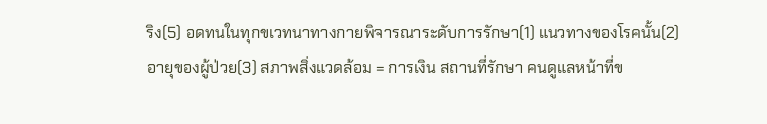ริง(5) อดทนในทุกขเวทนาทางกายพิจารณาระดับการรักษา(1) แนวทางของโรคนั้น(2) อายุของผู้ป่วย(3) สภาพสิ่งแวดล้อม = การเงิน สถานที่รักษา คนดูแลหน้าที่ข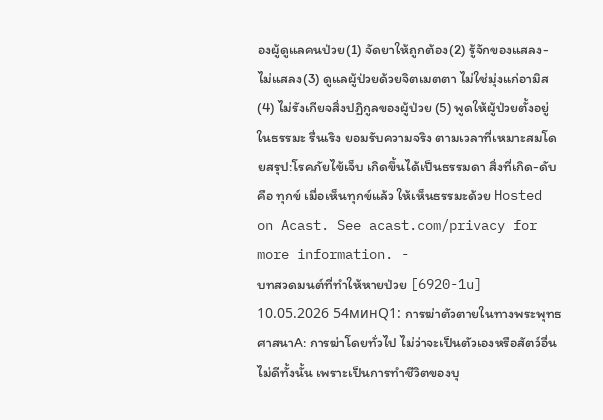องผู้ดูแลคนป่วย(1) จัดยาให้ถูกต้อง(2) รู้จักของแสลง-ไม่แสลง(3) ดูแลผู้ป่วยด้วยจิตเมตตา ไม่ใช่มุ่งแก่อามิส(4) ไม่รังเกียจสิ่งปฏิกูลของผู้ป่วย (5) พูดให้ผู้ป่วยตั้งอยู่ในธรรมะ รื่นเริง ยอมรับความจริง ตามเวลาที่เหมาะสมโดยสรุป:โรคภัยไข้เจ็บ เกิดขึ้นได้เป็นธรรมดา สิ่งที่เกิด-ดับ คือ ทุกข์ เมื่อเห็นทุกข์แล้ว ให้เห็นธรรมะด้วย Hosted on Acast. See acast.com/privacy for more information. -
บทสวดมนต์ที่ทำให้หายป่วย [6920-1u] 10.05.2026 54минQ1: การฆ่าตัวตายในทางพระพุทธศาสนาA: การฆ่าโดยทั่วไป ไม่ว่าจะเป็นตัวเองหรือสัตว์อื่น ไม่ดีทั้งนั้น เพราะเป็นการทำชีวิตของบุ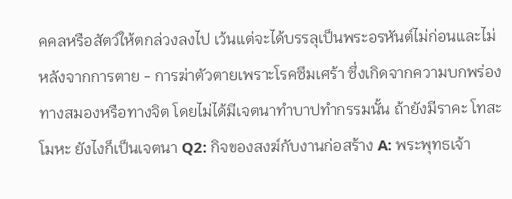คคลหรือสัตว์ให้ตกล่วงลงไป เว้นแต่จะได้บรรลุเป็นพระอรหันต์ไม่ก่อนและไม่หลังจากการตาย - การฆ่าตัวตายเพราะโรคซึมเศร้า ซึ่งเกิดจากความบกพร่องทางสมองหรือทางจิต โดยไม่ได้มีเจตนาทำบาปทำกรรมนั้น ถ้ายังมีราคะ โทสะ โมหะ ยังไงก็เป็นเจตนา Q2: กิจของสงฆ์กับงานก่อสร้าง A: พระพุทธเจ้า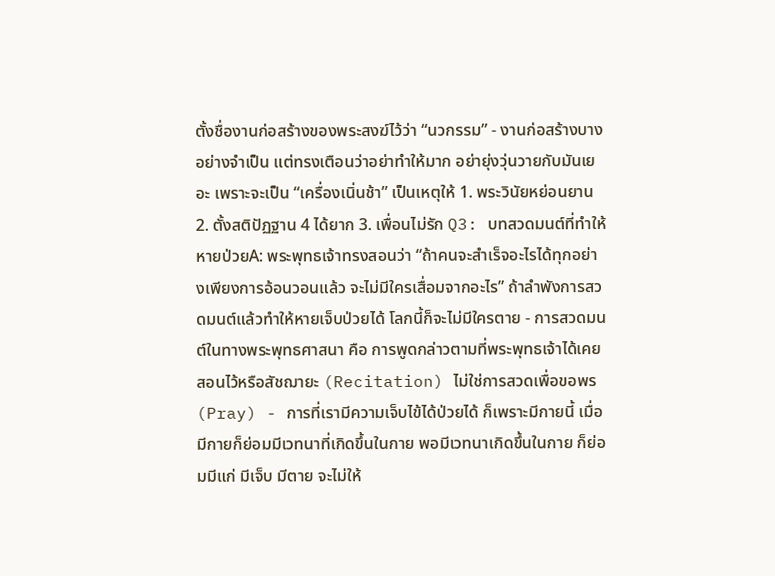ตั้งชื่องานก่อสร้างของพระสงฆ์ไว้ว่า “นวกรรม” - งานก่อสร้างบางอย่างจำเป็น แต่ทรงเตือนว่าอย่าทำให้มาก อย่ายุ่งวุ่นวายกับมันเยอะ เพราะจะเป็น “เครื่องเนิ่นช้า” เป็นเหตุให้ 1. พระวินัยหย่อนยาน 2. ตั้งสติปัฏฐาน 4 ได้ยาก 3. เพื่อนไม่รัก Q3: บทสวดมนต์ที่ทำให้หายป่วยA: พระพุทธเจ้าทรงสอนว่า “ถ้าคนจะสำเร็จอะไรได้ทุกอย่างเพียงการอ้อนวอนแล้ว จะไม่มีใครเสื่อมจากอะไร” ถ้าลำพังการสวดมนต์แล้วทำให้หายเจ็บป่วยได้ โลกนี้ก็จะไม่มีใครตาย - การสวดมนต์ในทางพระพุทธศาสนา คือ การพูดกล่าวตามที่พระพุทธเจ้าได้เคยสอนไว้หรือสัชฌายะ (Recitation) ไม่ใช่การสวดเพื่อขอพร (Pray) - การที่เรามีความเจ็บไข้ได้ป่วยได้ ก็เพราะมีกายนี้ เมื่อมีกายก็ย่อมมีเวทนาที่เกิดขึ้นในกาย พอมีเวทนาเกิดขึ้นในกาย ก็ย่อมมีแก่ มีเจ็บ มีตาย จะไม่ให้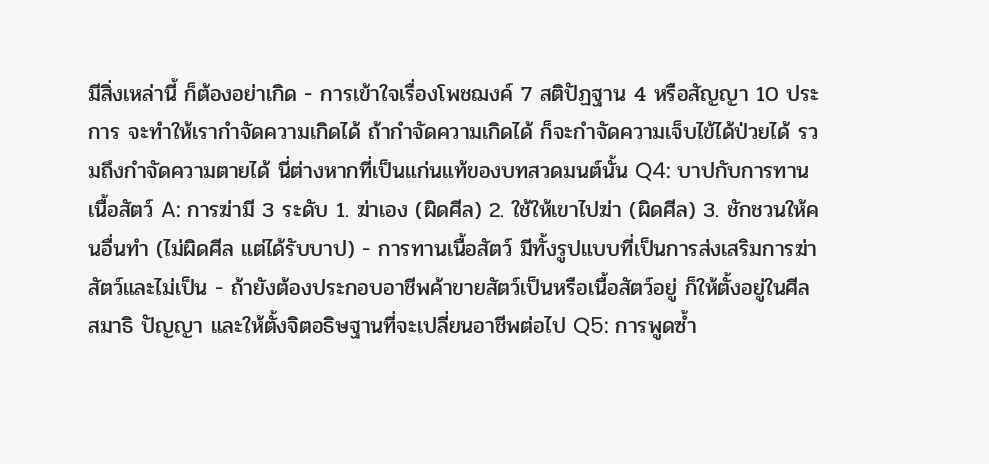มีสิ่งเหล่านี้ ก็ต้องอย่าเกิด - การเข้าใจเรื่องโพชฌงค์ 7 สติปัฏฐาน 4 หรือสัญญา 10 ประการ จะทำให้เรากำจัดความเกิดได้ ถ้ากำจัดความเกิดได้ ก็จะกำจัดความเจ็บไข้ได้ป่วยได้ รวมถึงกำจัดความตายได้ นี่ต่างหากที่เป็นแก่นแท้ของบทสวดมนต์นั้น Q4: บาปกับการทานเนื้อสัตว์ A: การฆ่ามี 3 ระดับ 1. ฆ่าเอง (ผิดศีล) 2. ใช้ให้เขาไปฆ่า (ผิดศีล) 3. ชักชวนให้คนอื่นทำ (ไม่ผิดศีล แต่ได้รับบาป) - การทานเนื้อสัตว์ มีทั้งรูปแบบที่เป็นการส่งเสริมการฆ่าสัตว์และไม่เป็น - ถ้ายังต้องประกอบอาชีพค้าขายสัตว์เป็นหรือเนื้อสัตว์อยู่ ก็ให้ตั้งอยู่ในศีล สมาธิ ปัญญา และให้ตั้งจิตอธิษฐานที่จะเปลี่ยนอาชีพต่อไป Q5: การพูดซ้ำ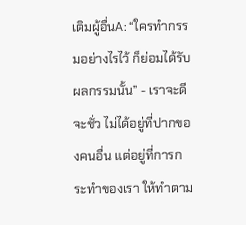เติมผู้อื่นA: “ใครทำกรรมอย่างไรไว้ ก็ย่อมได้รับผลกรรมนั้น” - เราจะดีจะชั่ว ไม่ได้อยู่ที่ปากของคนอื่น แต่อยู่ที่การกระทำของเรา ให้ทำตาม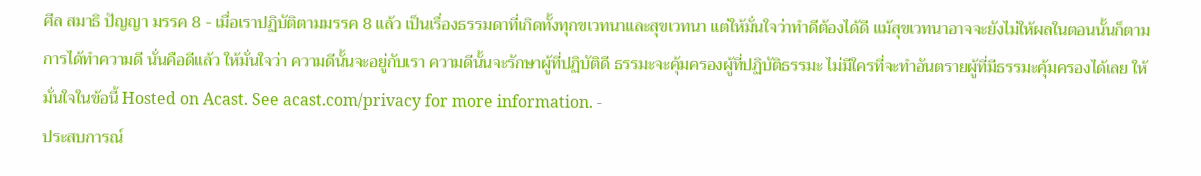ศีล สมาธิ ปัญญา มรรค 8 - เมื่อเราปฏิบัติตามมรรค 8 แล้ว เป็นเรื่องธรรมดาที่เกิดทั้งทุกขเวทนาและสุขเวทนา แต่ให้มั่นใจว่าทำดีต้องได้ดี แม้สุขเวทนาอาจจะยังไม่ให้ผลในตอนนั้นก็ตาม การได้ทำความดี นั่นคือดีแล้ว ให้มั่นใจว่า ความดีนั้นจะอยู่กับเรา ความดีนั้นจะรักษาผู้ที่ปฏิบัติดี ธรรมะจะคุ้มครองผู้ที่ปฏิบัติธรรมะ ไม่มีใครที่จะทำอันตรายผู้ที่มีธรรมะคุ้มครองได้เลย ให้มั่นใจในข้อนี้ Hosted on Acast. See acast.com/privacy for more information. -
ประสบการณ์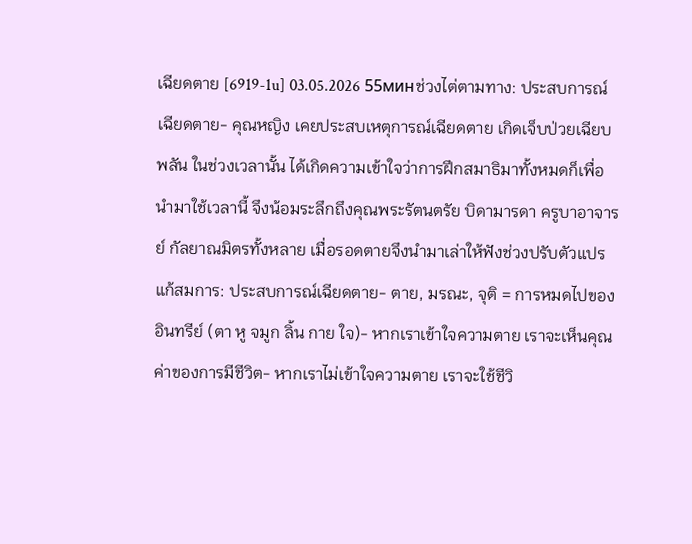เฉียดตาย [6919-1u] 03.05.2026 55минช่วงไต่ตามทาง: ประสบการณ์เฉียดตาย- คุณหญิง เคยประสบเหตุการณ์เฉียดตาย เกิดเจ็บป่วยเฉียบพลัน ในช่วงเวลานั้น ได้เกิดความเข้าใจว่าการฝึกสมาธิมาทั้งหมดก็เพื่อนำมาใช้เวลานี้ จึงน้อมระลึกถึงคุณพระรัตนตรัย บิดามารดา ครูบาอาจารย์ กัลยาณมิตรทั้งหลาย เมื่อรอดตายจึงนำมาเล่าให้ฟังช่วงปรับตัวแปรแก้สมการ: ประสบการณ์เฉียดตาย- ตาย, มรณะ, จุติ = การหมดไปของอินทรีย์ (ตา หู จมูก ลิ้น กาย ใจ)- หากเราเข้าใจความตาย เราจะเห็นคุณค่าของการมีชีวิต- หากเราไม่เข้าใจความตาย เราจะใช้ชีวิ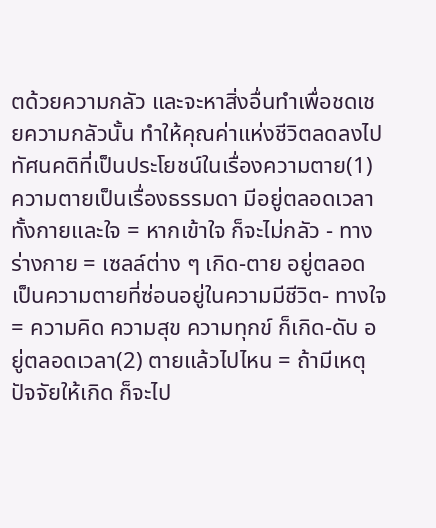ตด้วยความกลัว และจะหาสิ่งอื่นทำเพื่อชดเชยความกลัวนั้น ทำให้คุณค่าแห่งชีวิตลดลงไปทัศนคติที่เป็นประโยชน์ในเรื่องความตาย(1) ความตายเป็นเรื่องธรรมดา มีอยู่ตลอดเวลา ทั้งกายและใจ = หากเข้าใจ ก็จะไม่กลัว - ทางร่างกาย = เซลล์ต่าง ๆ เกิด-ตาย อยู่ตลอด เป็นความตายที่ซ่อนอยู่ในความมีชีวิต- ทางใจ = ความคิด ความสุข ความทุกข์ ก็เกิด-ดับ อยู่ตลอดเวลา(2) ตายแล้วไปไหน = ถ้ามีเหตุปัจจัยให้เกิด ก็จะไป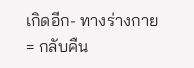เกิดอีก- ทางร่างกาย = กลับคืน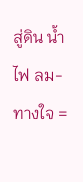สู่ดิน น้ำ ไฟ ลม- ทางใจ =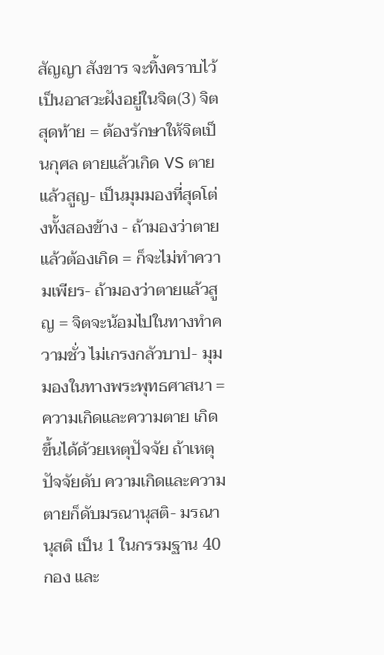สัญญา สังขาร จะทิ้งคราบไว้เป็นอาสวะฝังอยู่ในจิต(3) จิตสุดท้าย = ต้องรักษาให้จิตเป็นกุศล ตายแล้วเกิด VS ตายแล้วสูญ- เป็นมุมมองที่สุดโต่งทั้งสองข้าง - ถ้ามองว่าตายแล้วต้องเกิด = ก็จะไม่ทำความเพียร- ถ้ามองว่าตายแล้วสูญ = จิตจะน้อมไปในทางทำความชั่ว ไม่เกรงกลัวบาป- มุมมองในทางพระพุทธศาสนา = ความเกิดและความตาย เกิดขึ้นได้ด้วยเหตุปัจจัย ถ้าเหตุปัจจัยดับ ความเกิดและความตายก็ดับมรณานุสติ- มรณานุสติ เป็น 1 ในกรรมฐาน 40 กอง และ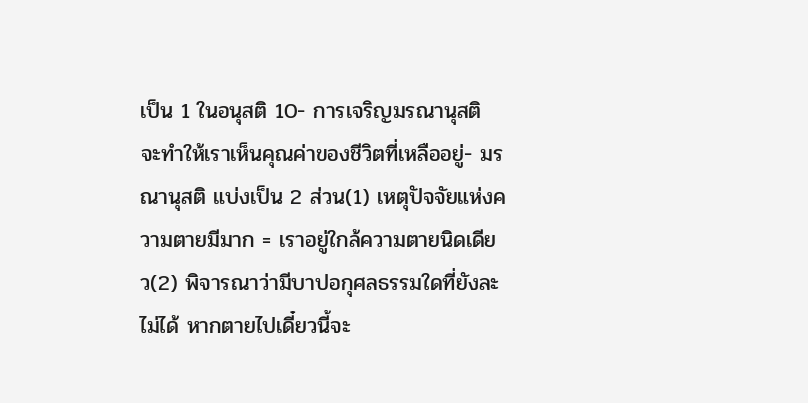เป็น 1 ในอนุสติ 10- การเจริญมรณานุสติ จะทำให้เราเห็นคุณค่าของชีวิตที่เหลืออยู่- มรณานุสติ แบ่งเป็น 2 ส่วน(1) เหตุปัจจัยแห่งความตายมีมาก = เราอยู่ใกล้ความตายนิดเดียว(2) พิจารณาว่ามีบาปอกุศลธรรมใดที่ยังละไม่ได้ หากตายไปเดี๋ยวนี้จะ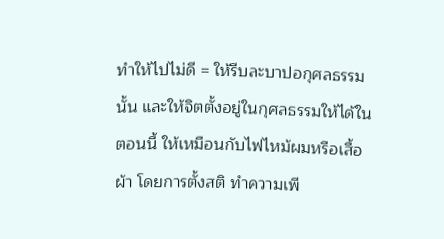ทำให้ไปไม่ดี = ให้รีบละบาปอกุศลธรรมนั้น และให้จิตตั้งอยู่ในกุศลธรรมให้ได้ในตอนนี้ ให้เหมือนกับไฟไหม้ผมหรือเสื้อผ้า โดยการตั้งสติ ทำความเพี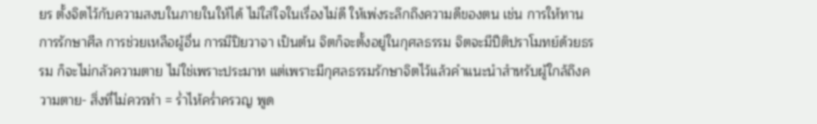ยร ตั้งจิตไว้กับความสงบในภายในให้ได้ ไม่ใส่ใจในเรื่องไม่ดี ให้เพ่งระลึกถึงความดีของตน เช่น การให้ทาน การรักษาศีล การช่วยเหลือผู้อื่น การมีปิยวาจา เป็นต้น จิตก็จะตั้งอยู่ในกุศลธรรม จิตจะมีปีติปราโมทย์ด้วยธรรม ก็จะไม่กลัวความตาย ไม่ใช่เพราะประมาท แต่เพราะมีกุศลธรรมรักษาจิตไว้แล้วคำแนะนำสำหรับผู้ใกล้ถึงความตาย- สิ่งที่ไม่ควรทำ = ร่ำไห้คร่ำครวญ พูด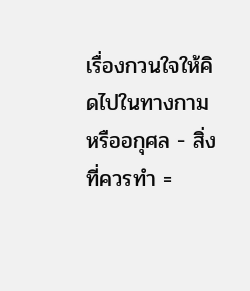เรื่องกวนใจให้คิดไปในทางกามหรืออกุศล - สิ่งที่ควรทำ =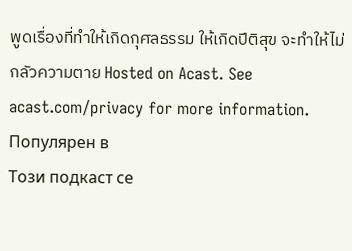พูดเรื่องที่ทำให้เกิดกุศลธรรม ให้เกิดปีติสุข จะทำให้ไม่กลัวความตาย Hosted on Acast. See acast.com/privacy for more information.
Популярен в
Този подкаст се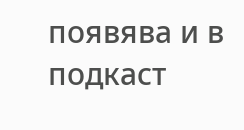появява и в подкаст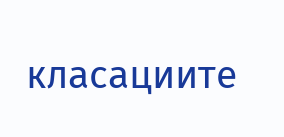класациите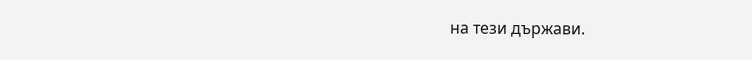на тези държави.